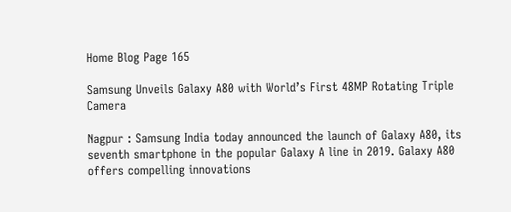Home Blog Page 165

Samsung Unveils Galaxy A80 with World’s First 48MP Rotating Triple Camera

Nagpur : Samsung India today announced the launch of Galaxy A80, its seventh smartphone in the popular Galaxy A line in 2019. Galaxy A80 offers compelling innovations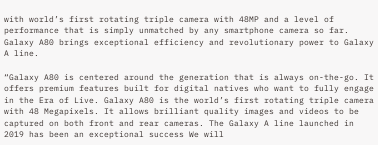with world’s first rotating triple camera with 48MP and a level of performance that is simply unmatched by any smartphone camera so far. Galaxy A80 brings exceptional efficiency and revolutionary power to Galaxy A line.

“Galaxy A80 is centered around the generation that is always on-the-go. It offers premium features built for digital natives who want to fully engage in the Era of Live. Galaxy A80 is the world’s first rotating triple camera with 48 Megapixels. It allows brilliant quality images and videos to be captured on both front and rear cameras. The Galaxy A line launched in 2019 has been an exceptional success We will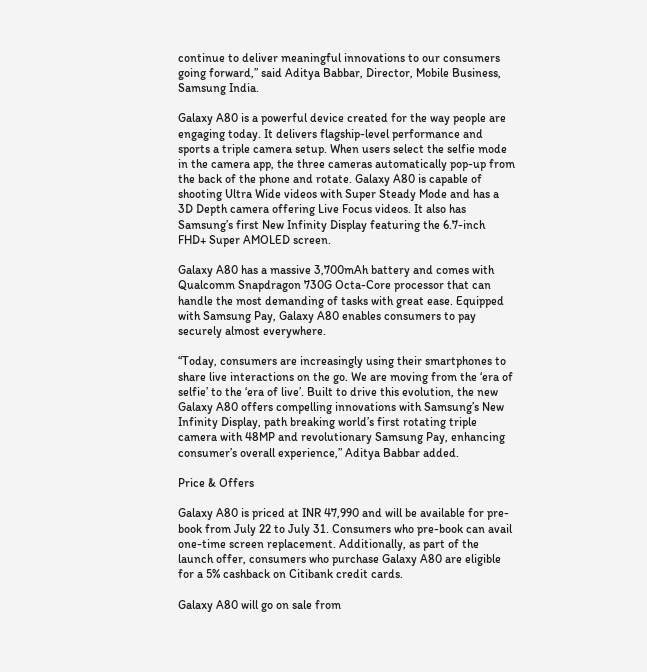continue to deliver meaningful innovations to our consumers going forward,” said Aditya Babbar, Director, Mobile Business, Samsung India.

Galaxy A80 is a powerful device created for the way people are engaging today. It delivers flagship-level performance and sports a triple camera setup. When users select the selfie mode in the camera app, the three cameras automatically pop-up from the back of the phone and rotate. Galaxy A80 is capable of shooting Ultra Wide videos with Super Steady Mode and has a 3D Depth camera offering Live Focus videos. It also has Samsung’s first New Infinity Display featuring the 6.7-inch FHD+ Super AMOLED screen.

Galaxy A80 has a massive 3,700mAh battery and comes with Qualcomm Snapdragon 730G Octa-Core processor that can handle the most demanding of tasks with great ease. Equipped with Samsung Pay, Galaxy A80 enables consumers to pay securely almost everywhere.

“Today, consumers are increasingly using their smartphones to share live interactions on the go. We are moving from the ‘era of selfie’ to the ‘era of live’. Built to drive this evolution, the new Galaxy A80 offers compelling innovations with Samsung’s New Infinity Display, path breaking world’s first rotating triple camera with 48MP and revolutionary Samsung Pay, enhancing consumer’s overall experience,” Aditya Babbar added.

Price & Offers

Galaxy A80 is priced at INR 47,990 and will be available for pre-book from July 22 to July 31. Consumers who pre-book can avail one-time screen replacement. Additionally, as part of the launch offer, consumers who purchase Galaxy A80 are eligible for a 5% cashback on Citibank credit cards.

Galaxy A80 will go on sale from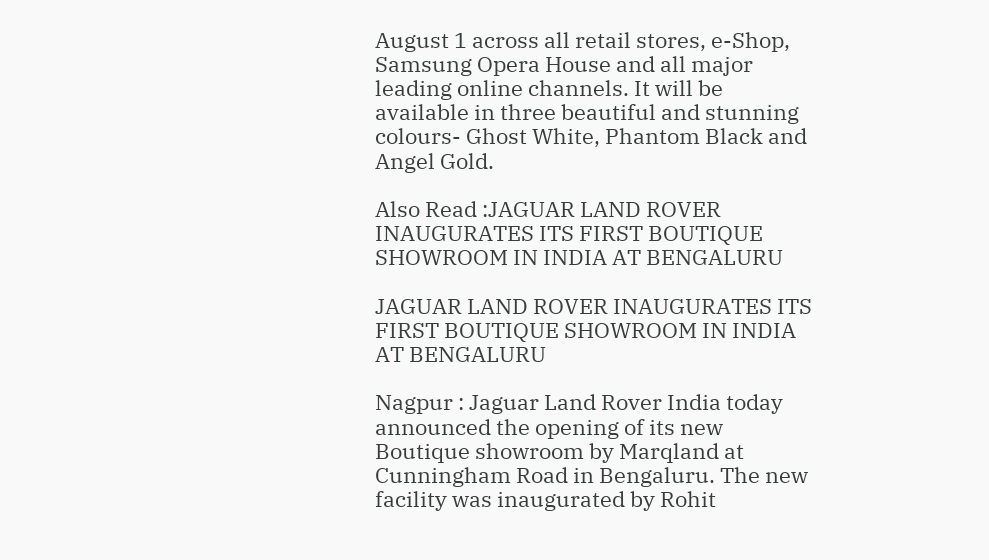August 1 across all retail stores, e-Shop, Samsung Opera House and all major leading online channels. It will be available in three beautiful and stunning colours- Ghost White, Phantom Black and Angel Gold.

Also Read :JAGUAR LAND ROVER INAUGURATES ITS FIRST BOUTIQUE SHOWROOM IN INDIA AT BENGALURU

JAGUAR LAND ROVER INAUGURATES ITS FIRST BOUTIQUE SHOWROOM IN INDIA AT BENGALURU

Nagpur : Jaguar Land Rover India today announced the opening of its new Boutique showroom by Marqland at Cunningham Road in Bengaluru. The new facility was inaugurated by Rohit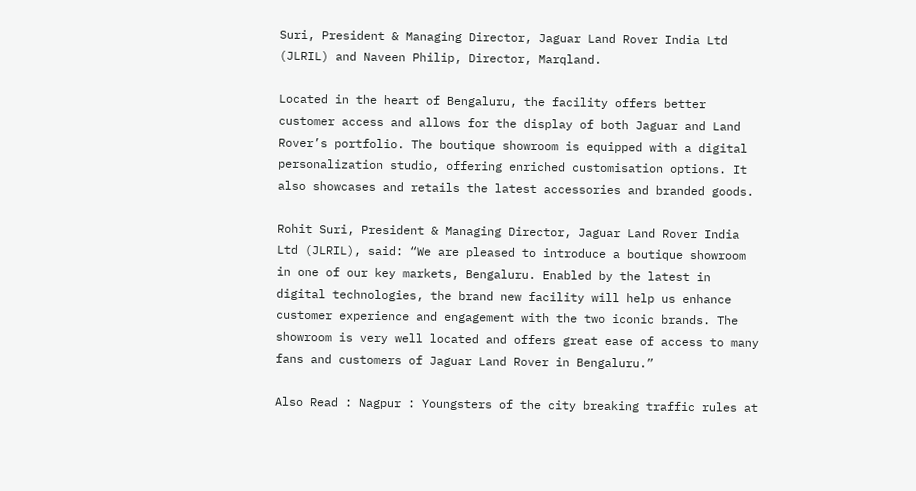Suri, President & Managing Director, Jaguar Land Rover India Ltd (JLRIL) and Naveen Philip, Director, Marqland.

Located in the heart of Bengaluru, the facility offers better customer access and allows for the display of both Jaguar and Land Rover’s portfolio. The boutique showroom is equipped with a digital personalization studio, offering enriched customisation options. It also showcases and retails the latest accessories and branded goods.

Rohit Suri, President & Managing Director, Jaguar Land Rover India Ltd (JLRIL), said: “We are pleased to introduce a boutique showroom in one of our key markets, Bengaluru. Enabled by the latest in digital technologies, the brand new facility will help us enhance customer experience and engagement with the two iconic brands. The showroom is very well located and offers great ease of access to many fans and customers of Jaguar Land Rover in Bengaluru.”

Also Read : Nagpur : Youngsters of the city breaking traffic rules at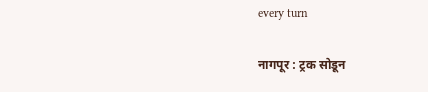every turn

नागपूर : ट्रक सोडून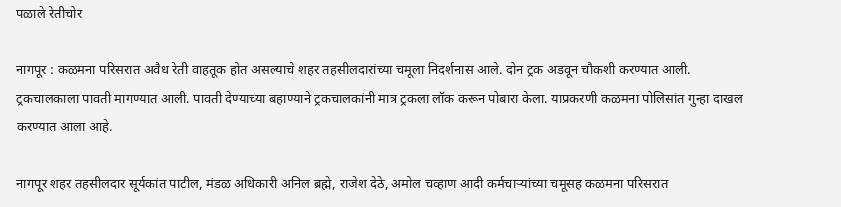पळाले रेतीचोर

नागपूर : कळमना परिसरात अवैध रेती वाहतूक होत असल्याचे शहर तहसीलदारांच्या चमूला निदर्शनास आले. दोन ट्रक अडवून चौकशी करण्यात आली. ट्रकचालकाला पावती मागण्यात आली. पावती देण्याच्या बहाण्याने ट्रकचालकांनी मात्र ट्रकला लॉक करून पोबारा केला. याप्रकरणी कळमना पोलिसांत गुन्हा दाखल करण्यात आला आहे.

नागपूर शहर तहसीलदार सूर्यकांत पाटील, मंडळ अधिकारी अनिल ब्रह्मे, राजेश देठे, अमोल चव्हाण आदी कर्मचाऱ्यांच्या चमूसह कळमना परिसरात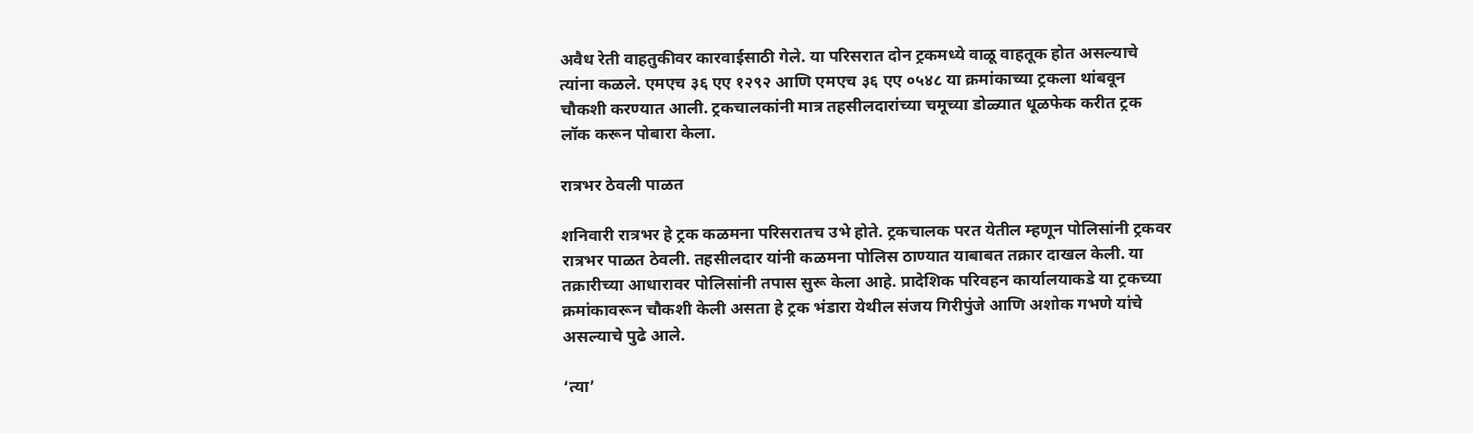अवैध रेती वाहतुकीवर कारवाईसाठी गेले. या परिसरात दोन ट्रकमध्ये वाळू वाहतूक होत असल्याचे त्यांना कळले. एमएच ३६ एए १२९२ आणि एमएच ३६ एए ०५४८ या क्रमांकाच्या ट्रकला थांबवून चौकशी करण्यात आली. ट्रकचालकांनी मात्र तहसीलदारांच्या चमूच्या डोळ्यात धूळफेक करीत ट्रक लॉक करून पोबारा केला.

रात्रभर ठेवली पाळत

शनिवारी रात्रभर हे ट्रक कळमना परिसरातच उभे होते. ट्रकचालक परत येतील म्हणून पोलिसांनी ट्रकवर रात्रभर पाळत ठेवली. तहसीलदार यांनी कळमना पोलिस ठाण्यात याबाबत तक्रार दाखल केली. या तक्रारीच्या आधारावर पोलिसांनी तपास सुरू केला आहे. प्रादेशिक परिवहन कार्यालयाकडे या ट्रकच्या क्रमांकावरून चौकशी केली असता हे ट्रक भंडारा येथील संजय गिरीपुंजे आणि अशोक गभणे यांचे असल्याचे पुढे आले.

‘त्या’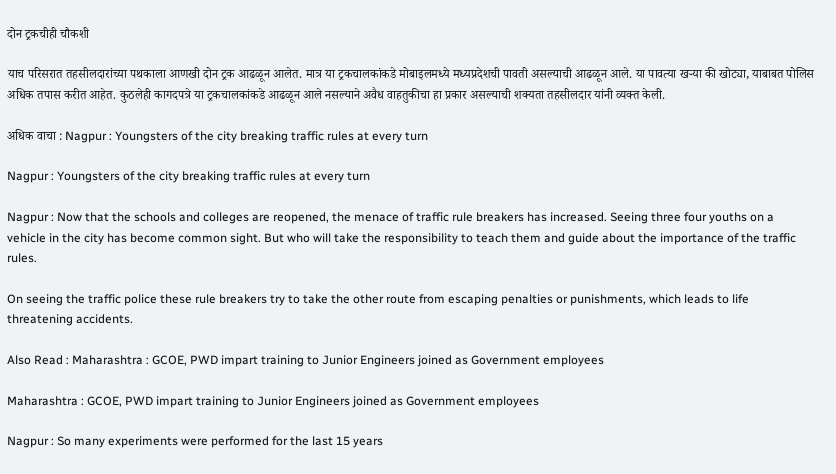दोन ट्रकचीही चौकशी

याच परिसरात तहसीलदारांच्या पथकाला आणखी दोन ट्रक आढळून आलेत. मात्र या ट्रकचालकांकडे मोबाइलमध्ये मध्यप्रदेशची पावती असल्याची आढळून आले. या पावत्या खऱ्या की खोट्या, याबाबत पोलिस अधिक तपास करीत आहेत. कुठलेही कागदपत्रे या ट्रकचालकांकडे आढळून आले नसल्याने अवैध वाहतुकीचा हा प्रकार असल्याची शक्यता तहसीलदार यांनी व्यक्त केली.

अधिक वाचा : Nagpur : Youngsters of the city breaking traffic rules at every turn

Nagpur : Youngsters of the city breaking traffic rules at every turn

Nagpur : Now that the schools and colleges are reopened, the menace of traffic rule breakers has increased. Seeing three four youths on a vehicle in the city has become common sight. But who will take the responsibility to teach them and guide about the importance of the traffic rules.

On seeing the traffic police these rule breakers try to take the other route from escaping penalties or punishments, which leads to life threatening accidents.

Also Read : Maharashtra : GCOE, PWD impart training to Junior Engineers joined as Government employees

Maharashtra : GCOE, PWD impart training to Junior Engineers joined as Government employees

Nagpur : So many experiments were performed for the last 15 years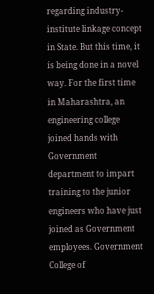regarding industry-institute linkage concept in State. But this time, it is being done in a novel way. For the first time in Maharashtra, an engineering college joined hands with Government department to impart training to the junior engineers who have just joined as Government employees. Government College of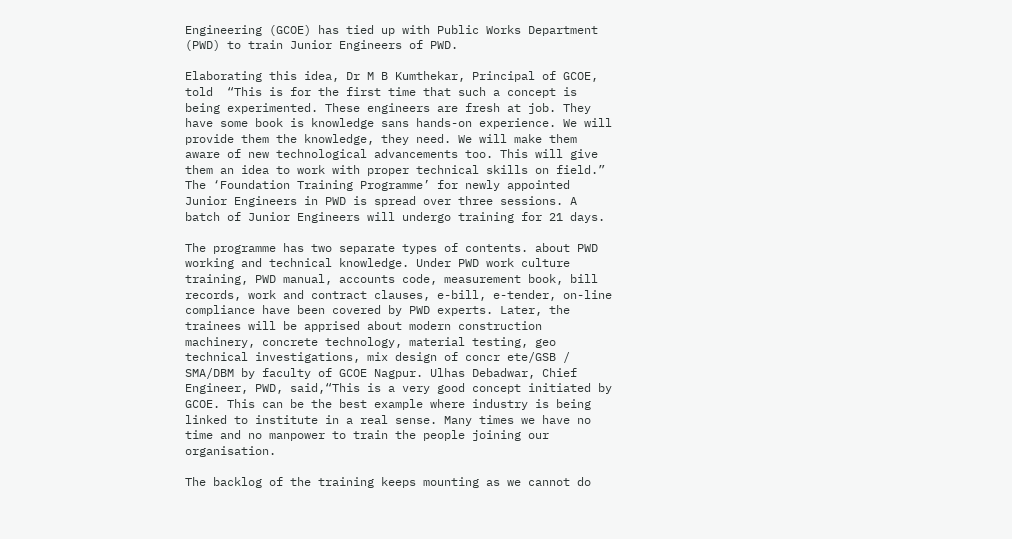Engineering (GCOE) has tied up with Public Works Department (PWD) to train Junior Engineers of PWD.

Elaborating this idea, Dr M B Kumthekar, Principal of GCOE, told  “This is for the first time that such a concept is being experimented. These engineers are fresh at job. They have some book is knowledge sans hands-on experience. We will provide them the knowledge, they need. We will make them aware of new technological advancements too. This will give them an idea to work with proper technical skills on field.” The ‘Foundation Training Programme’ for newly appointed Junior Engineers in PWD is spread over three sessions. A batch of Junior Engineers will undergo training for 21 days.

The programme has two separate types of contents. about PWD working and technical knowledge. Under PWD work culture training, PWD manual, accounts code, measurement book, bill records, work and contract clauses, e-bill, e-tender, on-line compliance have been covered by PWD experts. Later, the trainees will be apprised about modern construction machinery, concrete technology, material testing, geo technical investigations, mix design of concr ete/GSB / SMA/DBM by faculty of GCOE Nagpur. Ulhas Debadwar, Chief Engineer, PWD, said,“This is a very good concept initiated by GCOE. This can be the best example where industry is being linked to institute in a real sense. Many times we have no time and no manpower to train the people joining our organisation.

The backlog of the training keeps mounting as we cannot do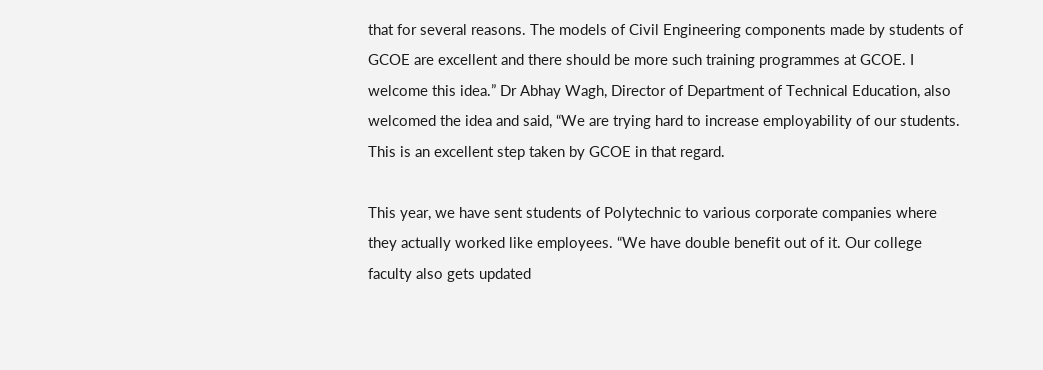that for several reasons. The models of Civil Engineering components made by students of GCOE are excellent and there should be more such training programmes at GCOE. I welcome this idea.” Dr Abhay Wagh, Director of Department of Technical Education, also welcomed the idea and said, “We are trying hard to increase employability of our students. This is an excellent step taken by GCOE in that regard.

This year, we have sent students of Polytechnic to various corporate companies where they actually worked like employees. “We have double benefit out of it. Our college faculty also gets updated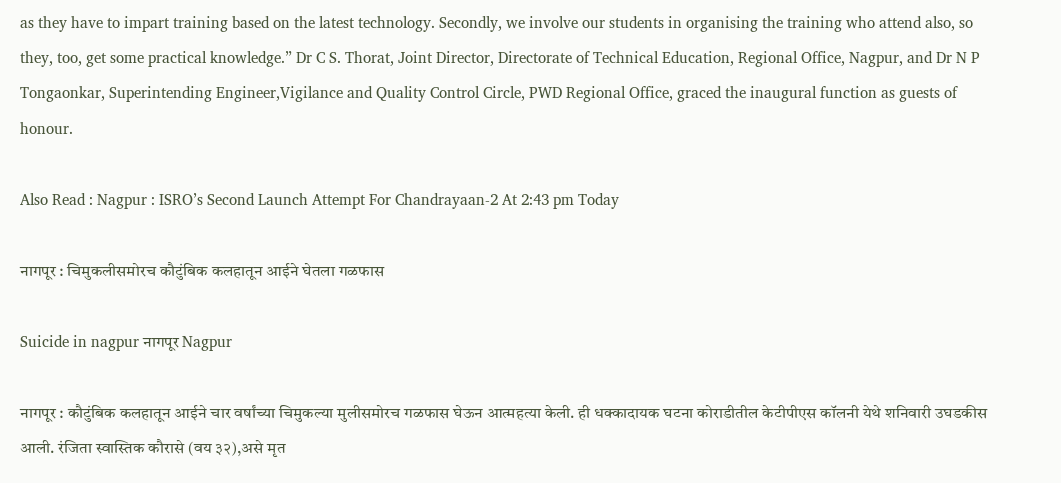as they have to impart training based on the latest technology. Secondly, we involve our students in organising the training who attend also, so they, too, get some practical knowledge.” Dr C S. Thorat, Joint Director, Directorate of Technical Education, Regional Office, Nagpur, and Dr N P Tongaonkar, Superintending Engineer,Vigilance and Quality Control Circle, PWD Regional Office, graced the inaugural function as guests of honour.

Also Read : Nagpur : ISRO’s Second Launch Attempt For Chandrayaan-2 At 2:43 pm Today

नागपूर : चिमुकलीसमोरच कौटुंबिक कलहातून आईने घेतला गळफास

Suicide in nagpur नागपूर Nagpur

नागपूर : कौटुंबिक कलहातून आईने चार वर्षांच्या चिमुकल्या मुलीसमोरच गळफास घेऊन आत्महत्या केली. ही धक्कादायक घटना कोराडीतील केटीपीएस कॉलनी येथे शनिवारी उघडकीस आली. रंजिता स्वास्तिक कौरासे (वय ३२),असे मृत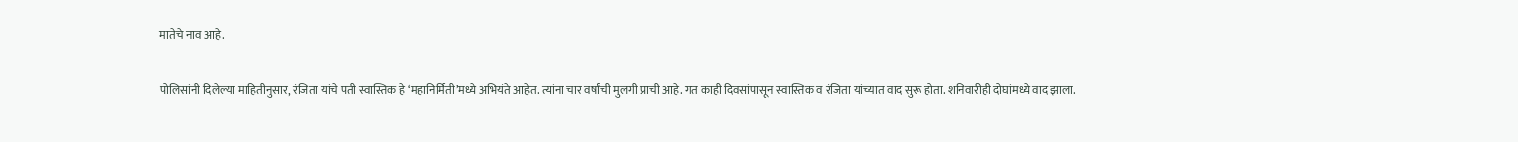मातेचे नाव आहे.

पोलिसांनी दिलेल्या माहितीनुसार, रंजिता यांचे पती स्वास्तिक हे ‘महानिर्मिती’मध्ये अभियंते आहेत. त्यांना चार वर्षांची मुलगी प्राची आहे. गत काही दिवसांपासून स्वास्तिक व रंजिता यांच्यात वाद सुरू होता. शनिवारीही दोघांमध्ये वाद झाला.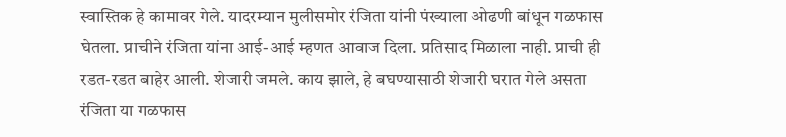स्वास्तिक हे कामावर गेले. यादरम्यान मुलीसमोर रंजिता यांनी पंख्याला ओढणी बांधून गळफास घेतला. प्राचीने रंजिता यांना आई-आई म्हणत आवाज दिला. प्रतिसाद मिळाला नाही. प्राची ही रडत-रडत बाहेर आली. शेजारी जमले. काय झाले, हे बघण्यासाठी शेजारी घरात गेले असता रंजिता या गळफास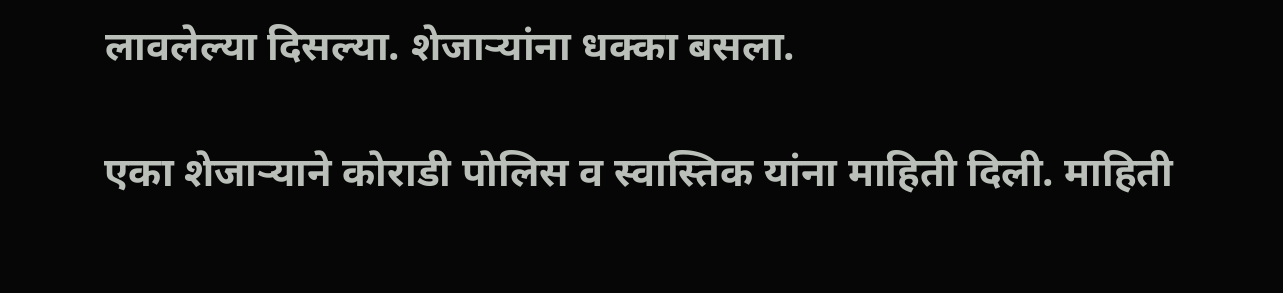लावलेल्या दिसल्या. शेजाऱ्यांना धक्का बसला.

एका शेजाऱ्याने कोराडी पोलिस व स्वास्तिक यांना माहिती दिली. माहिती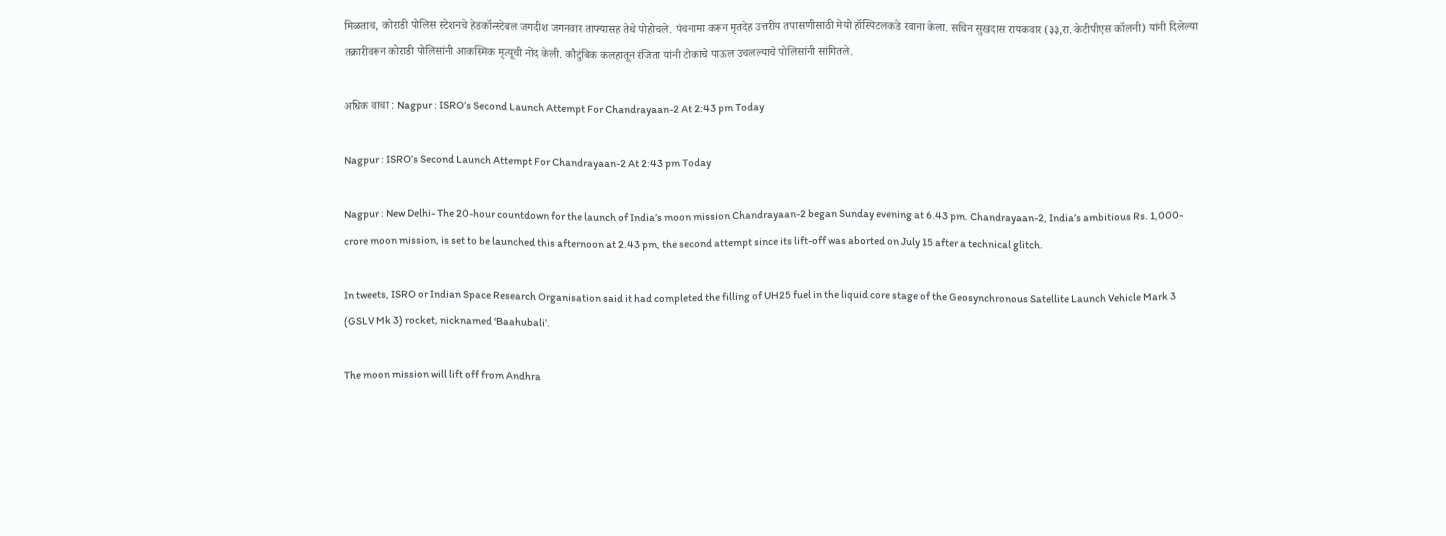मिळताच, कोराडी पोलिस स्टेशनचे हेडकॉन्स्टेबल जगदीश जगनवार ताफ्यासह तेथे पोहोचले. पंचनामा करून मृतदेह उत्तरीय तपासणीसाठी मेयो हॉस्पिटलकडे रवाना केला. सचिन सुखदास रायकवार (३३,रा. केटीपीएस कॉलनी) यांनी दिलेल्या तक्रारीवरून कोराडी पोलिसांनी आकस्मिक मृत्यूची नोंद केली. कौटुंबिक कलहातून रंजिता यांनी टोकाचे पाऊल उचलल्याचे पोलिसांनी सांगितले.

अधिक वाचा : Nagpur : ISRO’s Second Launch Attempt For Chandrayaan-2 At 2:43 pm Today

Nagpur : ISRO’s Second Launch Attempt For Chandrayaan-2 At 2:43 pm Today

Nagpur : New Delhi- The 20-hour countdown for the launch of India’s moon mission Chandrayaan-2 began Sunday evening at 6.43 pm. Chandrayaan-2, India’s ambitious Rs. 1,000-crore moon mission, is set to be launched this afternoon at 2.43 pm, the second attempt since its lift-off was aborted on July 15 after a technical glitch.

In tweets, ISRO or Indian Space Research Organisation said it had completed the filling of UH25 fuel in the liquid core stage of the Geosynchronous Satellite Launch Vehicle Mark 3 (GSLV Mk 3) rocket, nicknamed ‘Baahubali’.

The moon mission will lift off from Andhra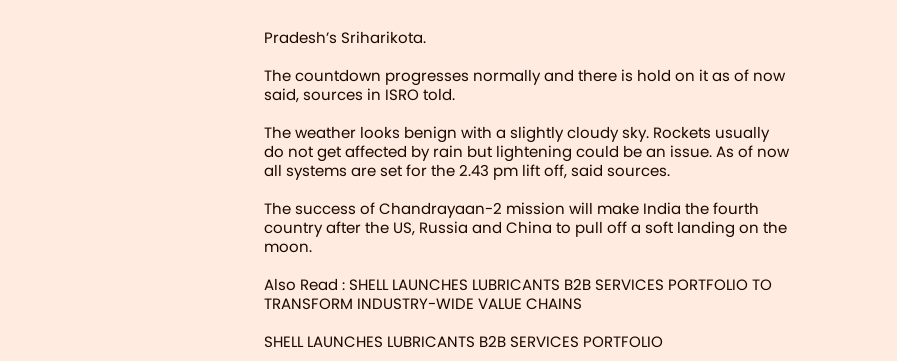Pradesh’s Sriharikota.

The countdown progresses normally and there is hold on it as of now said, sources in ISRO told.

The weather looks benign with a slightly cloudy sky. Rockets usually do not get affected by rain but lightening could be an issue. As of now all systems are set for the 2.43 pm lift off, said sources.

The success of Chandrayaan-2 mission will make India the fourth country after the US, Russia and China to pull off a soft landing on the moon.

Also Read : SHELL LAUNCHES LUBRICANTS B2B SERVICES PORTFOLIO TO TRANSFORM INDUSTRY-WIDE VALUE CHAINS

SHELL LAUNCHES LUBRICANTS B2B SERVICES PORTFOLIO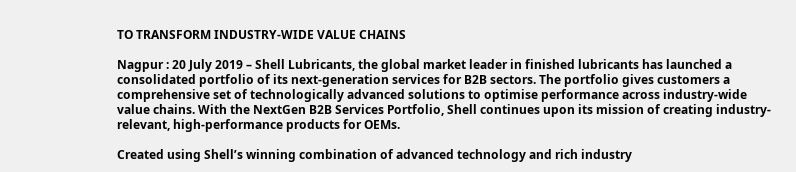TO TRANSFORM INDUSTRY-WIDE VALUE CHAINS

Nagpur : 20 July 2019 – Shell Lubricants, the global market leader in finished lubricants has launched a consolidated portfolio of its next-generation services for B2B sectors. The portfolio gives customers a comprehensive set of technologically advanced solutions to optimise performance across industry-wide value chains. With the NextGen B2B Services Portfolio, Shell continues upon its mission of creating industry-relevant, high-performance products for OEMs.

Created using Shell’s winning combination of advanced technology and rich industry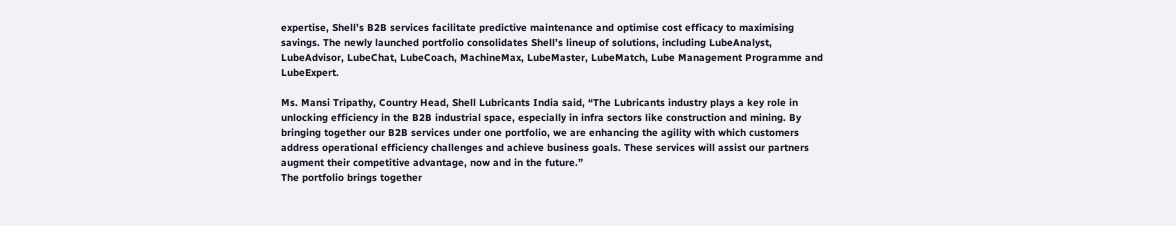expertise, Shell’s B2B services facilitate predictive maintenance and optimise cost efficacy to maximising savings. The newly launched portfolio consolidates Shell’s lineup of solutions, including LubeAnalyst, LubeAdvisor, LubeChat, LubeCoach, MachineMax, LubeMaster, LubeMatch, Lube Management Programme and LubeExpert.

Ms. Mansi Tripathy, Country Head, Shell Lubricants India said, “The Lubricants industry plays a key role in unlocking efficiency in the B2B industrial space, especially in infra sectors like construction and mining. By bringing together our B2B services under one portfolio, we are enhancing the agility with which customers address operational efficiency challenges and achieve business goals. These services will assist our partners augment their competitive advantage, now and in the future.”
The portfolio brings together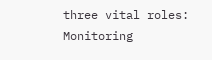three vital roles: Monitoring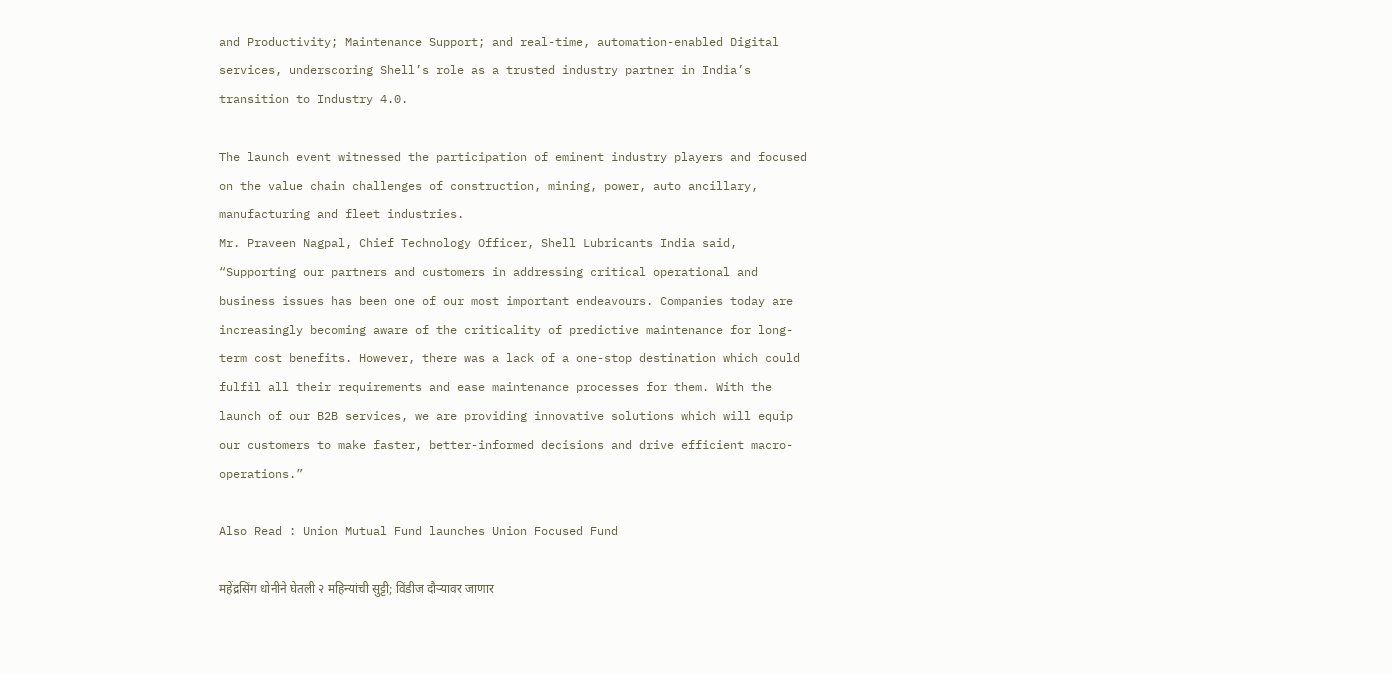and Productivity; Maintenance Support; and real-time, automation-enabled Digital services, underscoring Shell’s role as a trusted industry partner in India’s transition to Industry 4.0.

The launch event witnessed the participation of eminent industry players and focused on the value chain challenges of construction, mining, power, auto ancillary, manufacturing and fleet industries.
Mr. Praveen Nagpal, Chief Technology Officer, Shell Lubricants India said, “Supporting our partners and customers in addressing critical operational and business issues has been one of our most important endeavours. Companies today are increasingly becoming aware of the criticality of predictive maintenance for long-term cost benefits. However, there was a lack of a one-stop destination which could fulfil all their requirements and ease maintenance processes for them. With the launch of our B2B services, we are providing innovative solutions which will equip our customers to make faster, better-informed decisions and drive efficient macro-operations.”

Also Read : Union Mutual Fund launches Union Focused Fund

महेंद्रसिंग धोनीने घेतली २ महिन्यांची सुट्टी; विंडीज दौऱ्यावर जाणार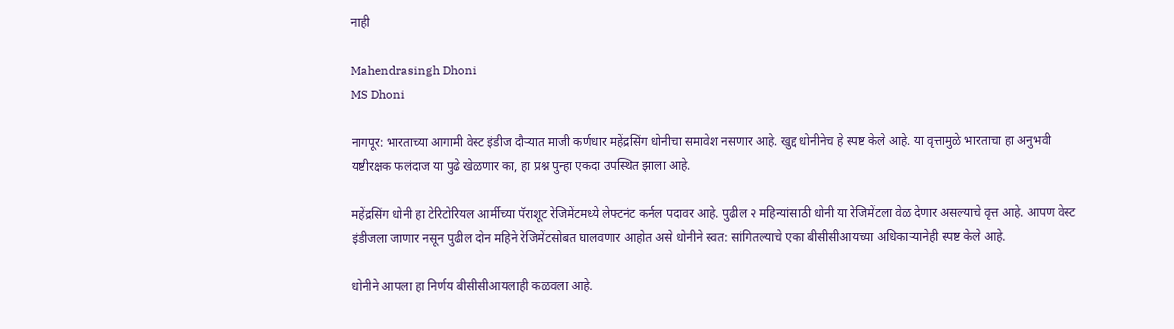नाही

Mahendrasingh Dhoni
MS Dhoni

नागपूर: भारताच्या आगामी वेस्ट इंडीज दौऱ्यात माजी कर्णधार महेंद्रसिंग धोनीचा समावेश नसणार आहे. खुद्द धोनीनेच हे स्पष्ट केले आहे. या वृत्तामुळे भारताचा हा अनुभवी यष्टीरक्षक फलंदाज या पुढे खेळणार का, हा प्रश्न पुन्हा एकदा उपस्थित झाला आहे.

महेंद्रसिंग धोनी हा टेरिटोरियल आर्मीच्या पॅराशूट रेजिमेंटमध्ये लेफ्टनंट कर्नल पदावर आहे. पुढील २ महिन्यांसाठी धोनी या रेजिमेंटला वेळ देणार असल्याचे वृत्त आहे. आपण वेस्ट इंडीजला जाणार नसून पुढील दोन महिने रेजिमेंटसोबत घालवणार आहोत असे धोनीने स्वत: सांगितल्याचे एका बीसीसीआयच्या अधिकाऱ्यानेही स्पष्ट केले आहे.

धोनीने आपला हा निर्णय बीसीसीआयलाही कळवला आहे.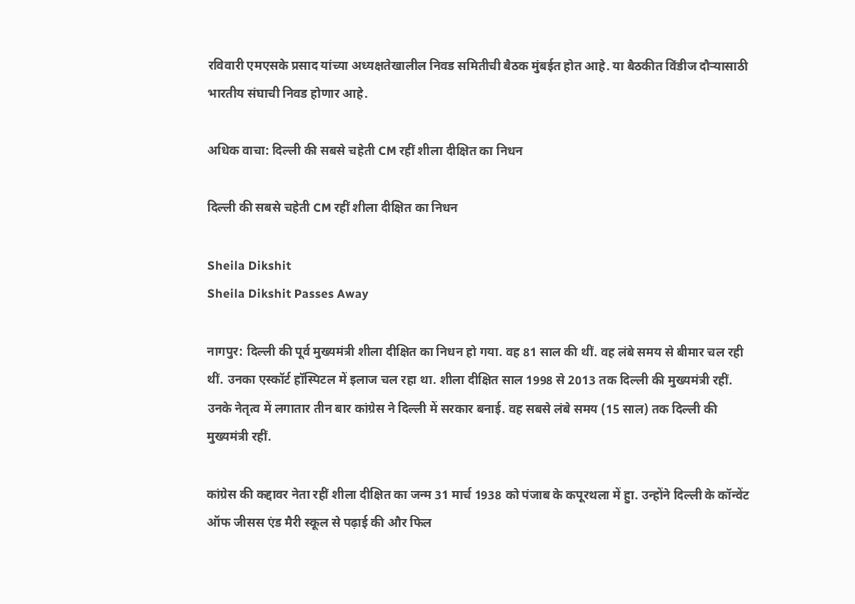रविवारी एमएसके प्रसाद यांच्या अध्यक्षतेखालील निवड समितीची बैठक मुंबईत होत आहे. या बैठकीत विंडीज दौऱ्यासाठी भारतीय संघाची निवड होणार आहे.

अधिक वाचा: दिल्ली की सबसे चहेती CM रहीं शीला दीक्षित का निधन

दिल्ली की सबसे चहेती CM रहीं शीला दीक्षित का निधन

Sheila Dikshit
Sheila Dikshit Passes Away

नागपुर: दिल्ली की पूर्व मुख्यमंत्री शीला दीक्षित का निधन हो गया. वह 81 साल की थीं. वह लंबे समय से बीमार चल रही थीं. उनका एस्कॉर्ट हॉस्पिटल में इलाज चल रहा था. शीला दीक्षित साल 1998 से 2013 तक दिल्ली की मुख्यमंत्री रहीं. उनके नेतृत्व में लगातार तीन बार कांग्रेस ने दिल्ली में सरकार बनाई. वह सबसे लंबे समय (15 साल) तक दिल्ली की मुख्यमंत्री रहीं.

कांग्रेस की कद्दावर नेता रहीं शीला दीक्षित का जन्म 31 मार्च 1938 को पंजाब के कपूरथला में हुा. उन्होंने दिल्ली के कॉन्वेंट ऑफ जीसस एंड मैरी स्कूल से पढ़ाई की और फिल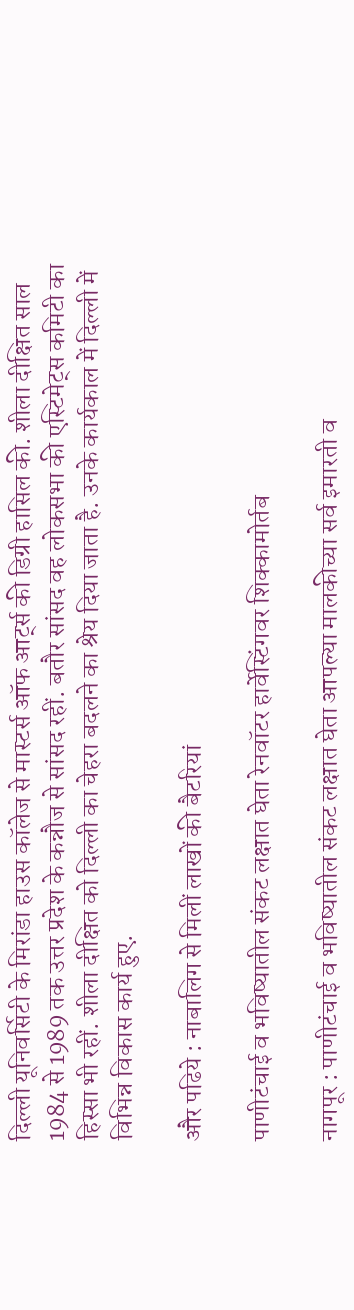दिल्ली यूनिवर्सिटी के मिरांडा हाउस कॉलेज से मास्टर्स ऑफ आर्ट्स की डिग्री हासिल की. शीला दीक्षित साल 1984 से 1989 तक उत्तर प्रदेश के कन्नौज से सांसद रहीं. बतौर सांसद वह लोकसभा की एस्टिमेट्स कमिटी का हिस्सा भी रहीं. शीला दीक्षित को दिल्ली का चेहरा बदलने का श्रेय दिया जाता है. उनके कार्यकाल में दिल्ली में विभिन्न विकास कार्य हुए.

और पढिये : नाबालिग से मिलीं लाखों की बैटरियां

पाणीटंचाई व भविष्यातील संकट लक्षात घेता रेनवॉटर हार्वेस्टिंगवर शिक्कामोर्तब

नागपूर : पाणीटंचाई व भविष्यातील संकट लक्षात घेता आपल्या मालकीच्या सर्व इमारती व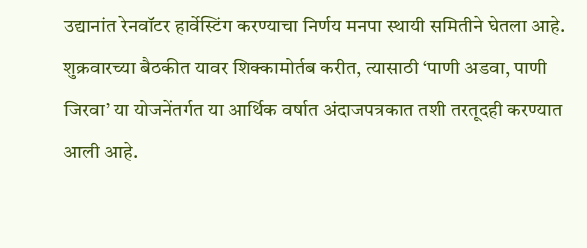उद्यानांत रेनवॉटर हार्वेस्टिंग करण्याचा निर्णय मनपा स्थायी समितीने घेतला आहे. शुक्रवारच्या बैठकीत यावर शिक्कामोर्तब करीत, त्यासाठी ‘पाणी अडवा, पाणी जिरवा’ या योजनेंतर्गत या आर्थिक वर्षात अंदाजपत्रकात तशी तरतूदही करण्यात आली आहे.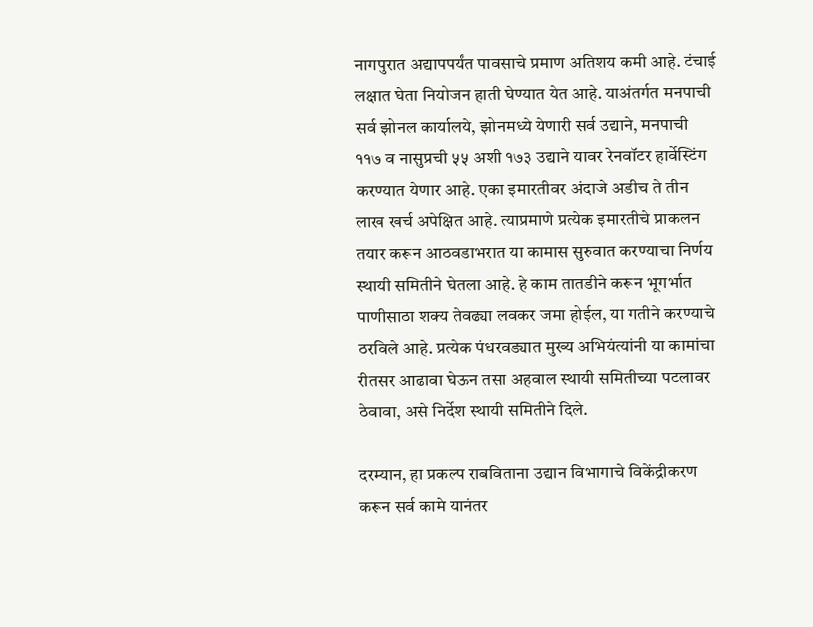नागपुरात अद्यापपर्यंत पावसाचे प्रमाण अतिशय कमी आहे. टंचाई लक्षात घेता नियोजन हाती घेण्यात येत आहे. याअंतर्गत मनपाची सर्व झोनल कार्यालये, झोनमध्ये येणारी सर्व उद्याने, मनपाची ११७ व नासुप्रची ५५ अशी १७३ उद्याने यावर रेनवॉटर हार्वेस्टिंग करण्यात येणार आहे. एका इमारतीवर अंदाजे अडीच ते तीन लाख खर्च अपेक्षित आहे. त्याप्रमाणे प्रत्येक इमारतीचे प्राकलन तयार करून आठवडाभरात या कामास सुरुवात करण्याचा निर्णय स्थायी समितीने घेतला आहे. हे काम तातडीने करून भूगर्भात पाणीसाठा शक्य तेवढ्या लवकर जमा होईल, या गतीने करण्याचे ठरविले आहे. प्रत्येक पंधरवड्यात मुख्य अभियंत्यांनी या कामांचा रीतसर आढावा घेऊन तसा अहवाल स्थायी समितीच्या पटलावर ठेवावा, असे निर्देश स्थायी समितीने दिले.

दरम्यान, हा प्रकल्प राबविताना उद्यान विभागाचे विकेंद्रीकरण करून सर्व कामे यानंतर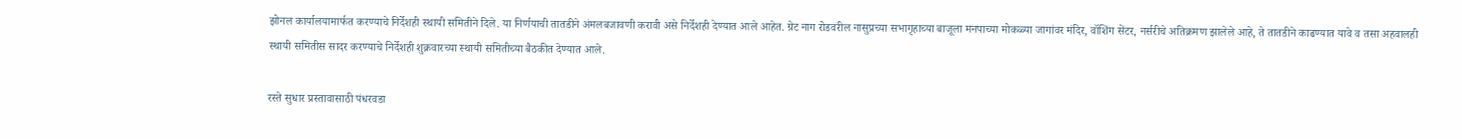झोनल कार्यालयामार्फत करण्याचे निर्देशही स्थायी समितीने दिले. या निर्णयाची तातडीने अंमलबजावणी करावी असे निर्देशही देण्यात आले आहेत. ग्रेट नाग रोडवरील नासुप्रच्या सभागृहाच्या बाजूला मनपाच्या मोकळ्या जागांवर मंदिर, वॉशिंग सेंटर, नर्सरीचे अतिक्रमण झालेले आहे, ते तातडीने काढण्यात यावे व तसा अहवालही स्थायी समितीस सादर करण्याचे निर्देशही शुक्रवारच्या स्थायी समितीच्या बैठकीत देण्यात आले.

रस्ते सुधार प्रस्तावासाठी पंधरवडा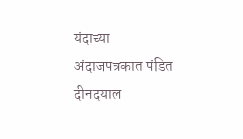यंदाच्या अंदाजपत्रकात पंडित दीनदयाल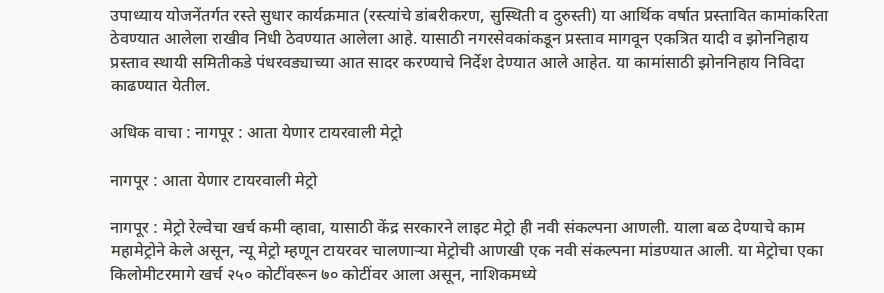उपाध्याय योजनेंतर्गत रस्ते सुधार कार्यक्रमात (रस्त्यांचे डांबरीकरण, सुस्थिती व दुरुस्ती) या आर्थिक वर्षात प्रस्तावित कामांकरिता ठेवण्यात आलेला राखीव निधी ठेवण्यात आलेला आहे. यासाठी नगरसेवकांकडून प्रस्ताव मागवून एकत्रित यादी व झोननिहाय प्रस्ताव स्थायी समितीकडे पंधरवड्याच्या आत सादर करण्याचे निर्देश देण्यात आले आहेत. या कामांसाठी झोननिहाय निविदा काढण्यात येतील.

अधिक वाचा : नागपूर : आता येणार टायरवाली मेट्रो

नागपूर : आता येणार टायरवाली मेट्रो

नागपूर : मेट्रो रेल्वेचा खर्च कमी व्हावा, यासाठी केंद्र सरकारने लाइट मेट्रो ही नवी संकल्पना आणली. याला बळ देण्याचे काम महामेट्रोने केले असून, न्यू मेट्रो म्हणून टायरवर चालणाऱ्या मेट्रोची आणखी एक नवी संकल्पना मांडण्यात आली. या मेट्रोचा एका किलोमीटरमागे खर्च २५० कोटींवरून ७० कोटींवर आला असून, नाशिकमध्ये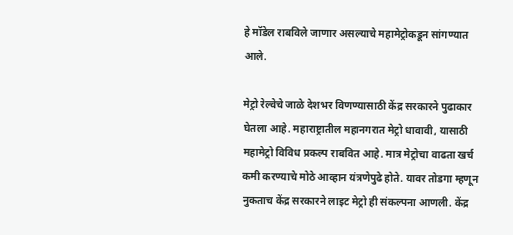हे मॉडेल राबविले जाणार असल्याचे महामेट्रोकडून सांगण्यात आले.

मेट्रो रेल्वेचे जाळे देशभर विणण्यासाठी केंद्र सरकारने पुढाकार घेतला आहे. महाराष्ट्रातील महानगरात मेट्रो धावावी, यासाठी महामेट्रो विविध प्रकल्प राबवित आहे. मात्र मेट्रोचा वाढता खर्च कमी करण्याचे मोठे आव्हान यंत्रणेपुढे होते. यावर तोडगा म्हणून नुकताच केंद्र सरकारने लाइट मेट्रो ही संकल्पना आणली. केंद्र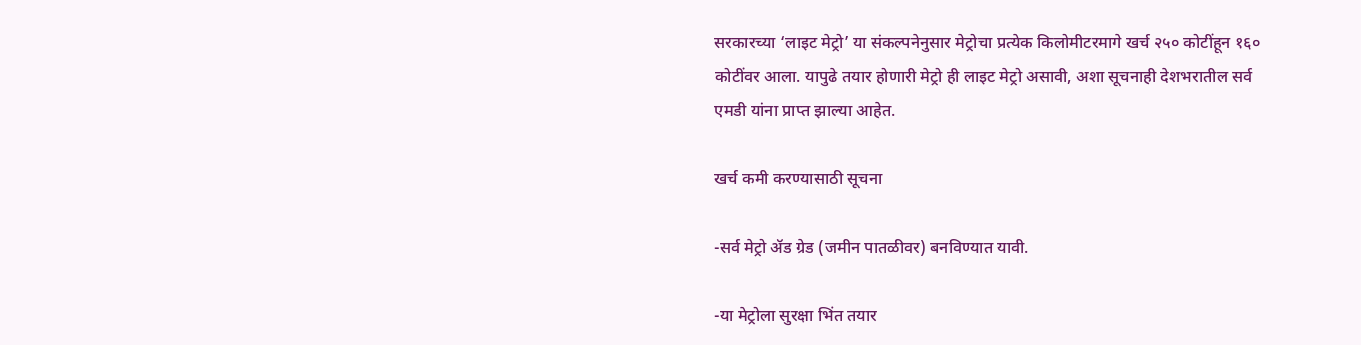सरकारच्या ‘लाइट मेट्रो’ या संकल्पनेनुसार मेट्रोचा प्रत्येक किलोमीटरमागे खर्च २५० कोटींहून १६० कोटींवर आला. यापुढे तयार होणारी मेट्रो ही लाइट मेट्रो असावी, अशा सूचनाही देशभरातील सर्व एमडी यांना प्राप्त झाल्या आहेत.

खर्च कमी करण्यासाठी सूचना

-सर्व मेट्रो ॲड ग्रेड (जमीन पातळीवर) बनविण्यात यावी.

-या मेट्रोला सुरक्षा भिंत तयार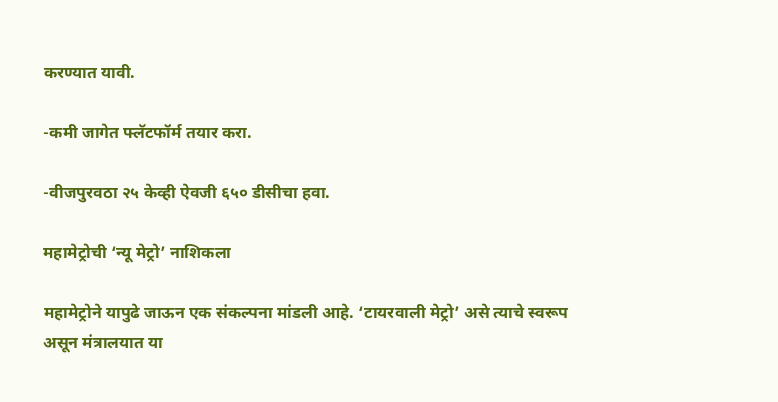करण्यात यावी.

-कमी जागेत फ्लॅटफॉर्म तयार करा.

-वीजपुरवठा २५ केव्ही ऐवजी ६५० डीसीचा हवा.

महामेट्रोची ‘न्यू मेट्रो’ नाशिकला

महामेट्रोने यापुढे जाऊन एक संकल्पना मांडली आहे. ‘टायरवाली मेट्रो’ असे त्याचे स्वरूप असून मंत्रालयात या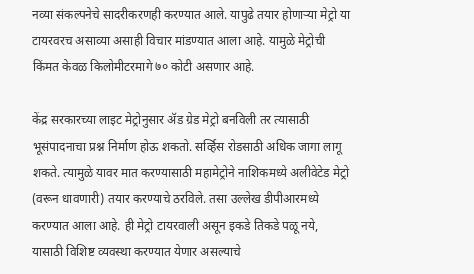नव्या संकल्पनेचे सादरीकरणही करण्यात आले. यापुढे तयार होणाऱ्या मेट्रो या टायरवरच असाव्या असाही विचार मांडण्यात आला आहे. यामुळे मेट्रोची किंमत केवळ किलोमीटरमागे ७० कोटी असणार आहे.

केंद्र सरकारच्या लाइट मेट्रोनुसार ॲड ग्रेड मेट्रो बनविली तर त्यासाठी भूसंपादनाचा प्रश्न निर्माण होऊ शकतो. सर्व्हिस रोडसाठी अधिक जागा लागू शकते. त्यामुळे यावर मात करण्यासाठी महामेट्रोने नाशिकमध्ये अलीवेटेड मेट्रो (वरून धावणारी) तयार करण्याचे ठरविले. तसा उल्लेख डीपीआरमध्ये करण्यात आला आहे. ही मेट्रो टायरवाली असून इकडे तिकडे पळू नये, यासाठी विशिष्ट व्यवस्था करण्यात येणार असल्याचे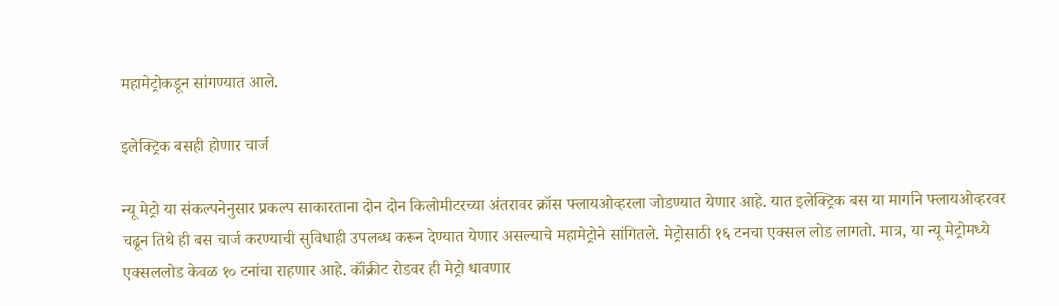महामेट्रोकडून सांगण्यात आले.

इलेक्ट्रिक बसही होणार चार्ज

न्यू मेट्रो या संकल्पनेनुसार प्रकल्प साकारताना दोन दोन किलोमीटरच्या अंतरावर क्रॉस फ्लायओव्हरला जोडण्यात येणार आहे. यात इलेक्ट्रिक बस या मार्गाने फ्लायओव्हरवर चढून तिथे ही बस चार्ज करण्याची सुविधाही उपलब्ध करून देण्यात येणार असल्याचे महामेट्रोने सांगितले. मेट्रोसाठी १६ टनचा एक्सल लोड लागतो. मात्र, या न्यू मेट्रोमध्ये एक्सललोड केवळ १० टनांचा राहणार आहे. कॉंक्रीट रोडवर ही मेट्रो धावणार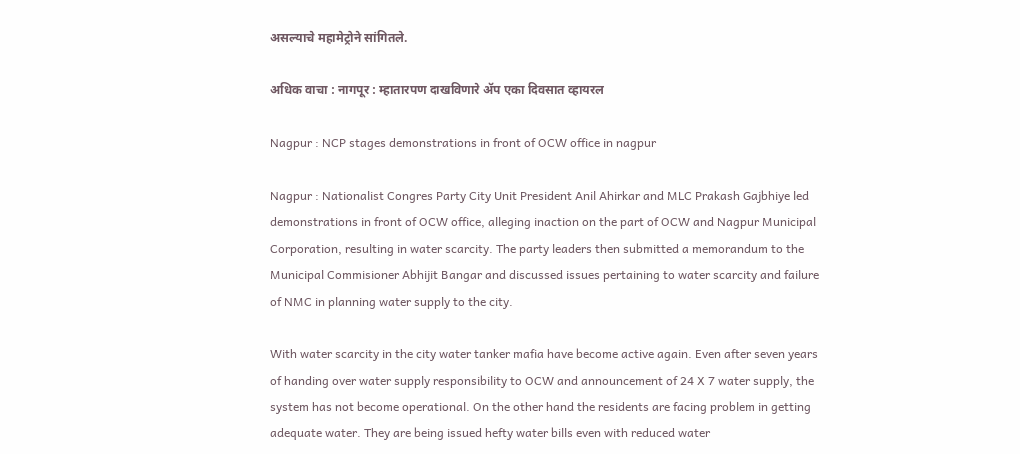असल्याचे महामेट्रोने सांगितले.

अधिक वाचा : नागपूर : म्हातारपण दाखविणारे ॲप एका दिवसात व्हायरल

Nagpur : NCP stages demonstrations in front of OCW office in nagpur

Nagpur : Nationalist Congres Party City Unit President Anil Ahirkar and MLC Prakash Gajbhiye led demonstrations in front of OCW office, alleging inaction on the part of OCW and Nagpur Municipal Corporation, resulting in water scarcity. The party leaders then submitted a memorandum to the Municipal Commisioner Abhijit Bangar and discussed issues pertaining to water scarcity and failure of NMC in planning water supply to the city.

With water scarcity in the city water tanker mafia have become active again. Even after seven years of handing over water supply responsibility to OCW and announcement of 24 X 7 water supply, the system has not become operational. On the other hand the residents are facing problem in getting adequate water. They are being issued hefty water bills even with reduced water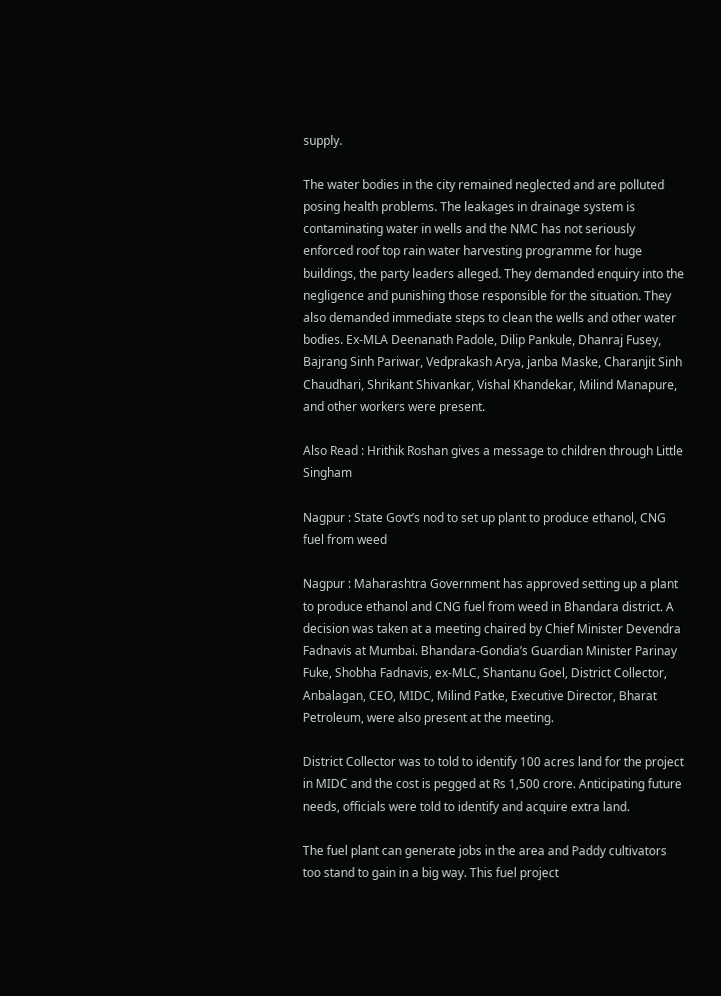supply.

The water bodies in the city remained neglected and are polluted posing health problems. The leakages in drainage system is contaminating water in wells and the NMC has not seriously enforced roof top rain water harvesting programme for huge buildings, the party leaders alleged. They demanded enquiry into the negligence and punishing those responsible for the situation. They also demanded immediate steps to clean the wells and other water bodies. Ex-MLA Deenanath Padole, Dilip Pankule, Dhanraj Fusey, Bajrang Sinh Pariwar, Vedprakash Arya, janba Maske, Charanjit Sinh Chaudhari, Shrikant Shivankar, Vishal Khandekar, Milind Manapure, and other workers were present.

Also Read : Hrithik Roshan gives a message to children through Little Singham

Nagpur : State Govt’s nod to set up plant to produce ethanol, CNG fuel from weed

Nagpur : Maharashtra Government has approved setting up a plant to produce ethanol and CNG fuel from weed in Bhandara district. A decision was taken at a meeting chaired by Chief Minister Devendra Fadnavis at Mumbai. Bhandara-Gondia’s Guardian Minister Parinay Fuke, Shobha Fadnavis, ex-MLC, Shantanu Goel, District Collector, Anbalagan, CEO, MIDC, Milind Patke, Executive Director, Bharat Petroleum, were also present at the meeting.

District Collector was to told to identify 100 acres land for the project in MIDC and the cost is pegged at Rs 1,500 crore. Anticipating future needs, officials were told to identify and acquire extra land.

The fuel plant can generate jobs in the area and Paddy cultivators too stand to gain in a big way. This fuel project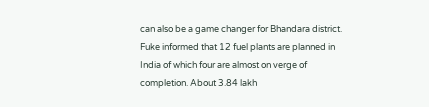can also be a game changer for Bhandara district. Fuke informed that 12 fuel plants are planned in India of which four are almost on verge of completion. About 3.84 lakh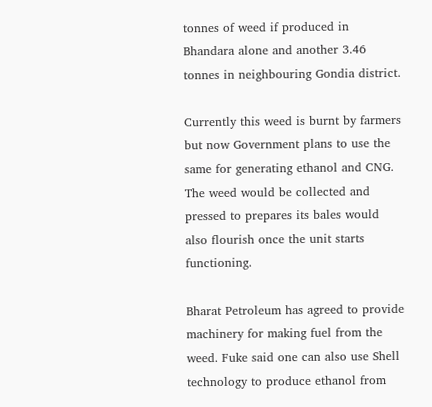tonnes of weed if produced in Bhandara alone and another 3.46 tonnes in neighbouring Gondia district.

Currently this weed is burnt by farmers but now Government plans to use the same for generating ethanol and CNG. The weed would be collected and pressed to prepares its bales would also flourish once the unit starts functioning.

Bharat Petroleum has agreed to provide machinery for making fuel from the weed. Fuke said one can also use Shell technology to produce ethanol from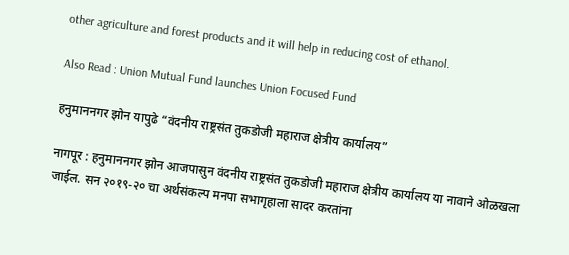other agriculture and forest products and it will help in reducing cost of ethanol.

Also Read : Union Mutual Fund launches Union Focused Fund

हनुमाननगर झोन यापुढे “वंदनीय राष्ट्रसंत तुकडोजी महाराज क्षेत्रीय कार्यालय”

नागपूर : हनुमाननगर झोन आजपासुन वंदनीय राष्ट्रसंत तुकडोजी महाराज क्षेत्रीय कार्यालय या नावाने ओळखला जाईल. सन २०१९-२० चा अर्थसंकल्प मनपा सभागृहाला सादर करतांना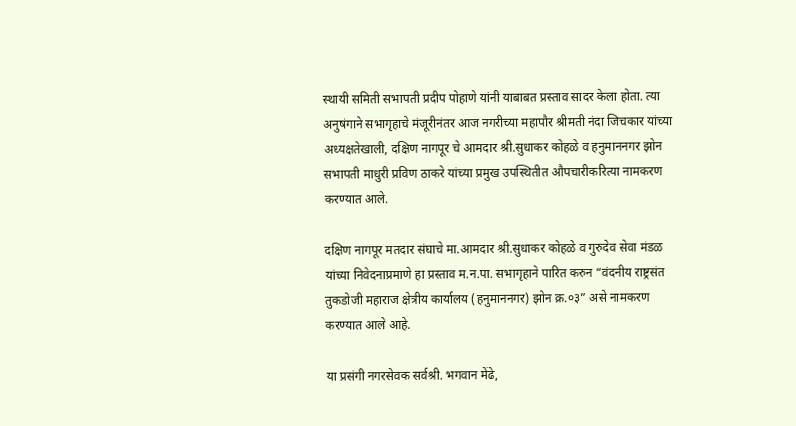स्थायी समिती सभापती प्रदीप पोहाणे यांनी याबाबत प्रस्ताव सादर केला होता. त्या अनुषंगाने सभागृहाचे मंजूरीनंतर आज नगरीच्या महापौर श्रीमती नंदा जिचकार यांच्या अध्यक्षतेखाली, दक्षिण नागपूर चे आमदार श्री.सुधाकर कोहळे व हनुमाननगर झोन सभापती माधुरी प्रविण ठाकरे यांच्या प्रमुख उपस्थितीत औपचारीकरित्या नामकरण करण्यात आले.

दक्षिण नागपूर मतदार संघाचे मा.आमदार श्री.सुधाकर कोहळे व गुरुदेव सेवा मंडळ यांच्या निवेदनाप्रमाणे हा प्रस्ताव म.न.पा. सभागृहाने पारित करुन “वंदनीय राष्ट्रसंत तुकडोजी महाराज क्षेत्रीय कार्यालय (हनुमाननगर) झोन क्र.०३” असे नामकरण करण्यात आले आहे.

या प्रसंगी नगरसेवक सर्वश्री. भगवान मेंढे,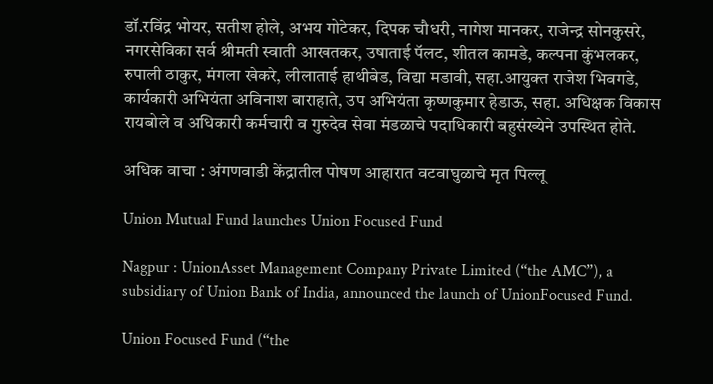डॉ.रविंद्र भोयर, सतीश होले, अभय गोटेकर, दिपक चौधरी, नागेश मानकर, राजेन्द्र सोनकुसरे, नगरसेविका सर्व श्रीमती स्वाती आखतकर, उषाताई पॅलट, शीतल कामडे, कल्पना कुंभलकर, रुपाली ठाकुर, मंगला खेकरे, लीलाताई हाथीबेड, विद्या मडावी, सहा.आयुक्त राजेश भिवगडे, कार्यकारी अभियंता अविनाश बाराहाते, उप अभियंता कृष्णकुमार हेडाऊ, सहा. अधिक्षक विकास रायबोले व अधिकारी कर्मचारी व गुरुदेव सेवा मंडळाचे पदाधिकारी बहुसंख्येने उपस्थित होते.

अधिक वाचा : अंगणवाडी केंद्रातील पोषण आहारात वटवाघुळाचे मृत पिल्लू

Union Mutual Fund launches Union Focused Fund

Nagpur : UnionAsset Management Company Private Limited (“the AMC”), a subsidiary of Union Bank of India, announced the launch of UnionFocused Fund.

Union Focused Fund (“the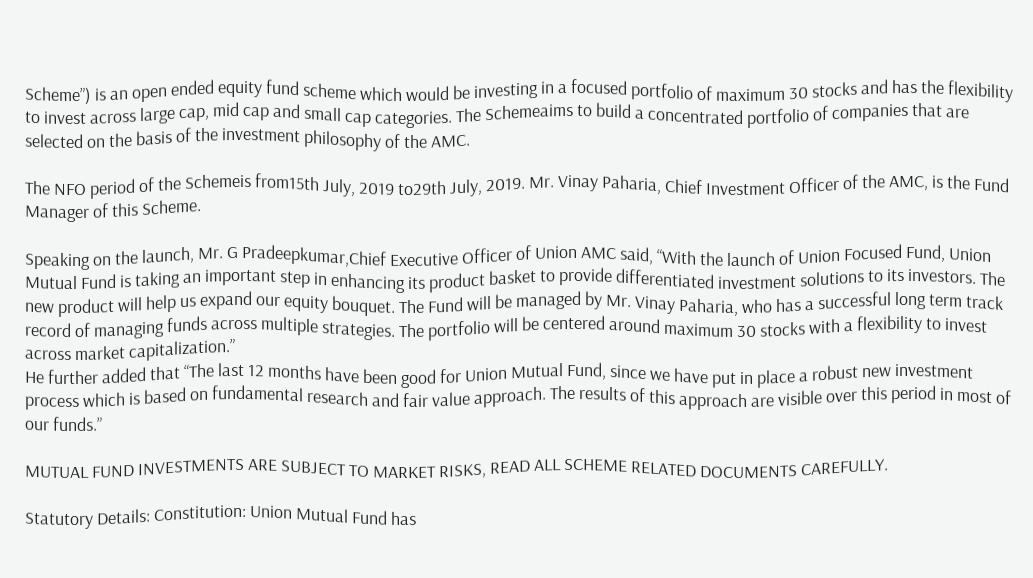Scheme”) is an open ended equity fund scheme which would be investing in a focused portfolio of maximum 30 stocks and has the flexibility to invest across large cap, mid cap and small cap categories. The Schemeaims to build a concentrated portfolio of companies that are selected on the basis of the investment philosophy of the AMC.

The NFO period of the Schemeis from15th July, 2019 to29th July, 2019. Mr. Vinay Paharia, Chief Investment Officer of the AMC, is the Fund Manager of this Scheme.

Speaking on the launch, Mr. G Pradeepkumar,Chief Executive Officer of Union AMC said, “With the launch of Union Focused Fund, Union Mutual Fund is taking an important step in enhancing its product basket to provide differentiated investment solutions to its investors. The new product will help us expand our equity bouquet. The Fund will be managed by Mr. Vinay Paharia, who has a successful long term track record of managing funds across multiple strategies. The portfolio will be centered around maximum 30 stocks with a flexibility to invest across market capitalization.”
He further added that “The last 12 months have been good for Union Mutual Fund, since we have put in place a robust new investment process which is based on fundamental research and fair value approach. The results of this approach are visible over this period in most of our funds.”

MUTUAL FUND INVESTMENTS ARE SUBJECT TO MARKET RISKS, READ ALL SCHEME RELATED DOCUMENTS CAREFULLY.

Statutory Details: Constitution: Union Mutual Fund has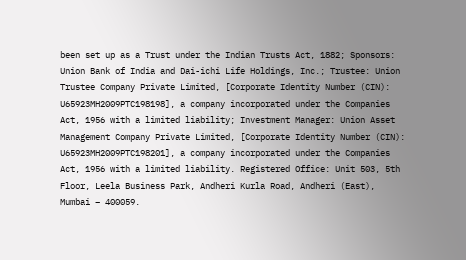been set up as a Trust under the Indian Trusts Act, 1882; Sponsors: Union Bank of India and Dai-ichi Life Holdings, Inc.; Trustee: Union Trustee Company Private Limited, [Corporate Identity Number (CIN): U65923MH2009PTC198198], a company incorporated under the Companies Act, 1956 with a limited liability; Investment Manager: Union Asset Management Company Private Limited, [Corporate Identity Number (CIN): U65923MH2009PTC198201], a company incorporated under the Companies Act, 1956 with a limited liability. Registered Office: Unit 503, 5th Floor, Leela Business Park, Andheri Kurla Road, Andheri (East), Mumbai – 400059.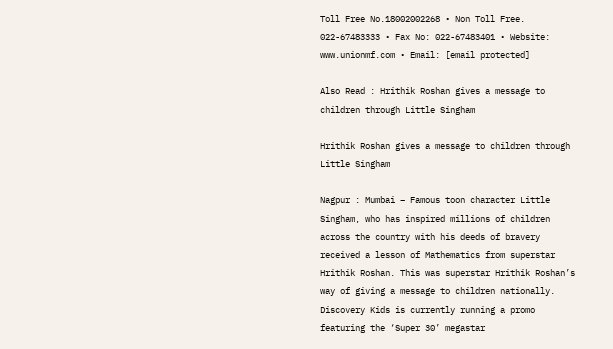Toll Free No.18002002268 • Non Toll Free. 022-67483333 • Fax No: 022-67483401 • Website: www.unionmf.com • Email: [email protected]

Also Read : Hrithik Roshan gives a message to children through Little Singham

Hrithik Roshan gives a message to children through Little Singham

Nagpur : Mumbai – Famous toon character Little Singham, who has inspired millions of children across the country with his deeds of bravery received a lesson of Mathematics from superstar Hrithik Roshan. This was superstar Hrithik Roshan’s way of giving a message to children nationally. Discovery Kids is currently running a promo featuring the ‘Super 30’ megastar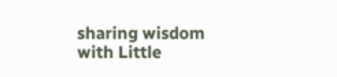sharing wisdom with Little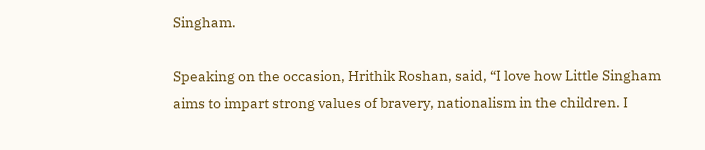Singham.

Speaking on the occasion, Hrithik Roshan, said, “I love how Little Singham aims to impart strong values of bravery, nationalism in the children. I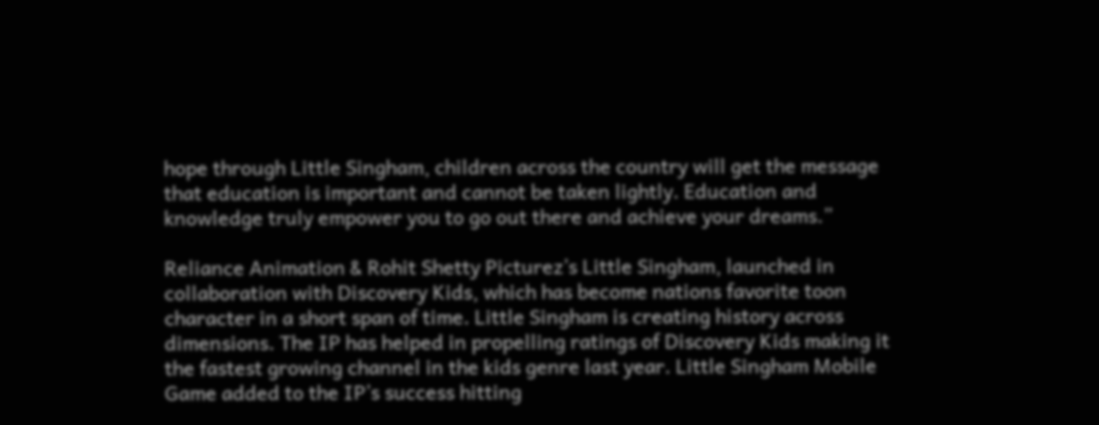hope through Little Singham, children across the country will get the message that education is important and cannot be taken lightly. Education and knowledge truly empower you to go out there and achieve your dreams.”

Reliance Animation & Rohit Shetty Picturez’s Little Singham, launched in collaboration with Discovery Kids, which has become nations favorite toon character in a short span of time. Little Singham is creating history across dimensions. The IP has helped in propelling ratings of Discovery Kids making it the fastest growing channel in the kids genre last year. Little Singham Mobile Game added to the IP’s success hitting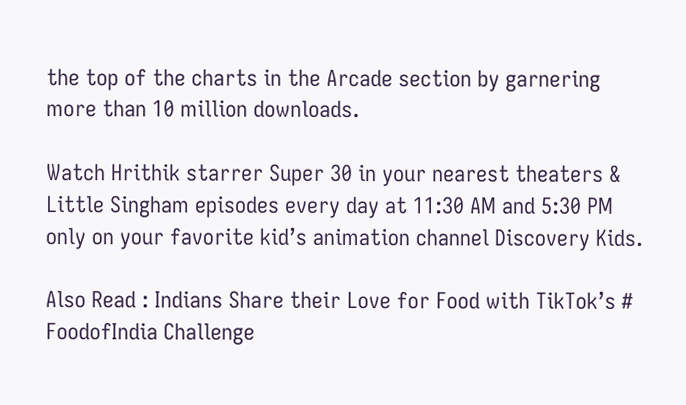the top of the charts in the Arcade section by garnering more than 10 million downloads.

Watch Hrithik starrer Super 30 in your nearest theaters & Little Singham episodes every day at 11:30 AM and 5:30 PM only on your favorite kid’s animation channel Discovery Kids.

Also Read : Indians Share their Love for Food with TikTok’s # FoodofIndia Challenge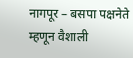नागपूर – बसपा पक्षनेते म्हणून वैशाली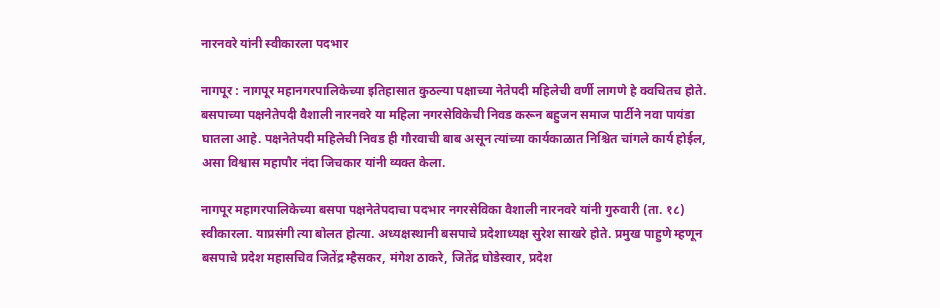नारनवरे यांनी स्वीकारला पदभार

नागपूर : नागपूर महानगरपालिकेच्या इतिहासात कुठल्या पक्षाच्या नेतेपदी महिलेची वर्णी लागणे हे क्वचितच होते. बसपाच्या पक्षनेतेपदी वैशाली नारनवरे या महिला नगरसेविकेची निवड करून बहुजन समाज पार्टीने नवा पायंडा घातला आहे. पक्षनेतेपदी महिलेची निवड ही गौरवाची बाब असून त्यांच्या कार्यकाळात निश्चित चांगले कार्य होईल, असा विश्वास महापौर नंदा जिचकार यांनी व्यक्त केला.

नागपूर महागरपालिकेच्या बसपा पक्षनेतेपदाचा पदभार नगरसेविका वैशाली नारनवरे यांनी गुरुवारी (ता. १८) स्वीकारला. याप्रसंगी त्या बोलत होत्या. अध्यक्षस्थानी बसपाचे प्रदेशाध्यक्ष सुरेश साखरे होते. प्रमुख पाहुणे म्हणून बसपाचे प्रदेश महासचिव जितेंद्र म्हैसकर, मंगेश ठाकरे, जितेंद्र घोडेस्वार, प्रदेश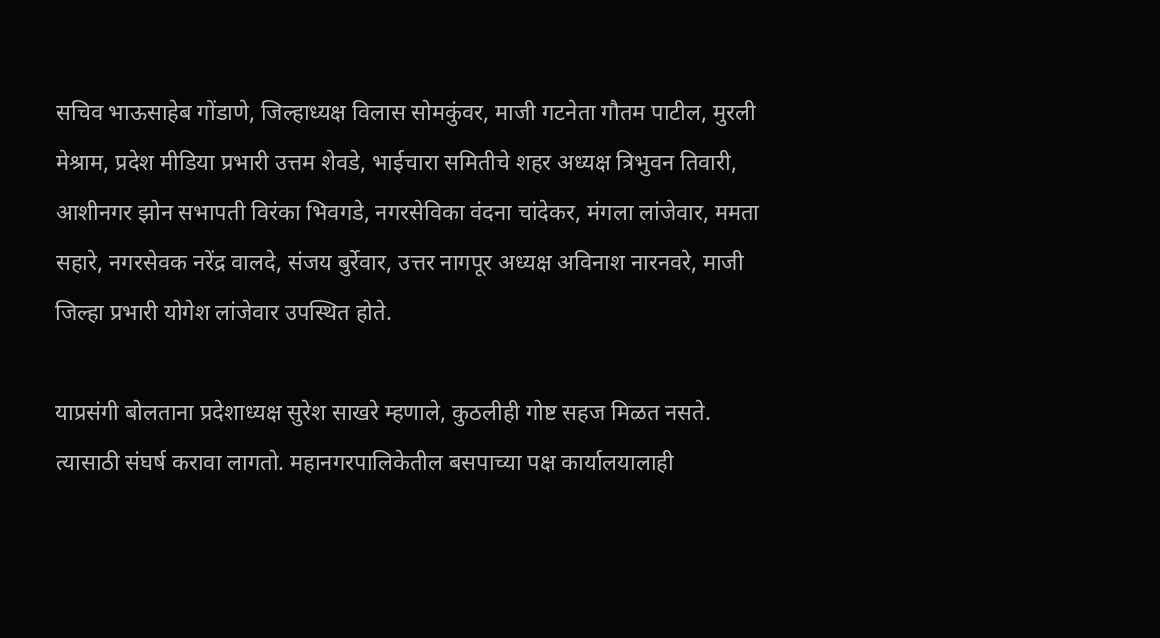सचिव भाऊसाहेब गोंडाणे, जिल्हाध्यक्ष विलास सोमकुंवर, माजी गटनेता गौतम पाटील, मुरली मेश्राम, प्रदेश मीडिया प्रभारी उत्तम शेवडे, भाईचारा समितीचे शहर अध्यक्ष त्रिभुवन तिवारी, आशीनगर झोन सभापती विरंका भिवगडे, नगरसेविका वंदना चांदेकर, मंगला लांजेवार, ममता सहारे, नगरसेवक नरेंद्र वालदे, संजय बुर्रेवार, उत्तर नागपूर अध्यक्ष अविनाश नारनवरे, माजी जिल्हा प्रभारी योगेश लांजेवार उपस्थित होते.

याप्रसंगी बोलताना प्रदेशाध्यक्ष सुरेश साखरे म्हणाले, कुठलीही गोष्ट सहज मिळत नसते. त्यासाठी संघर्ष करावा लागतो. महानगरपालिकेतील बसपाच्या पक्ष कार्यालयालाही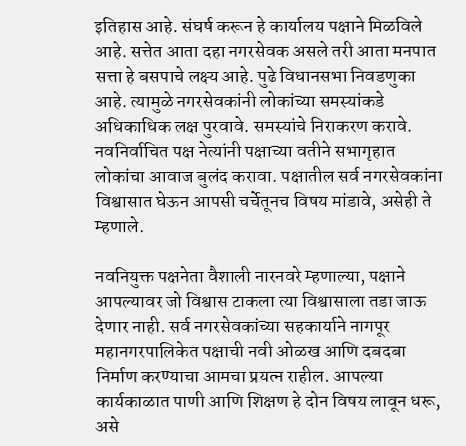इतिहास आहे. संघर्ष करून हे कार्यालय पक्षाने मिळविले आहे. सत्तेत आता दहा नगरसेवक असले तरी आता मनपात सत्ता हे बसपाचे लक्ष्य आहे. पुढे विधानसभा निवडणुका आहे. त्यामुळे नगरसेवकांनी लोकांच्या समस्यांकडे अधिकाधिक लक्ष पुरवावे. समस्यांचे निराकरण करावे. नवनिर्वाचित पक्ष नेत्यांनी पक्षाच्या वतीने सभागृहात लोकांचा आवाज बुलंद करावा. पक्षातील सर्व नगरसेवकांना विश्वासात घेऊन आपसी चर्चेतूनच विषय मांडावे, असेही ते म्हणाले.

नवनियुक्त पक्षनेता वैशाली नारनवरे म्हणाल्या, पक्षाने आपल्यावर जो विश्वास टाकला त्या विश्वासाला तडा जाऊ देणार नाही. सर्व नगरसेवकांच्या सहकार्याने नागपूर महानगरपालिकेत पक्षाची नवी ओळख आणि दबदबा निर्माण करण्याचा आमचा प्रयत्न राहील. आपल्या कार्यकाळात पाणी आणि शिक्षण हे दोन विषय लावून धरू, असे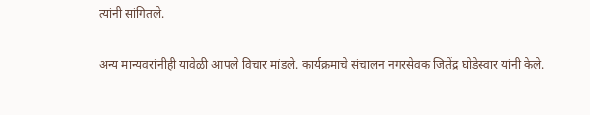त्यांनी सांगितले.

अन्य मान्यवरांनीही यावेळी आपले विचार मांडले. कार्यक्रमाचे संचालन नगरसेवक जितेंद्र घोडेस्वार यांनी केले.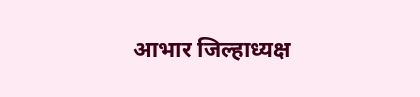आभार जिल्हाध्यक्ष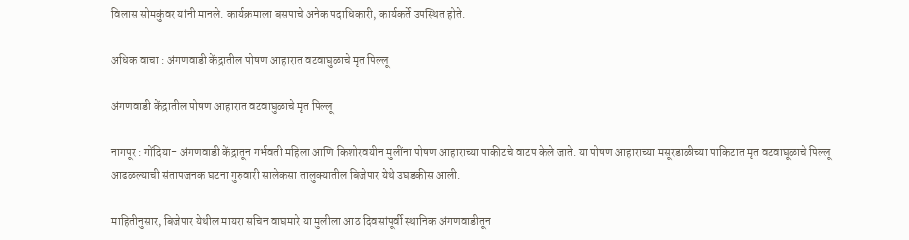विलास सोमकुंवर यांनी मानले. कार्यक्रमाला बसपाचे अनेक पदाधिकारी, कार्यकर्ते उपस्थित होते.

अधिक वाचा : अंगणवाडी केंद्रातील पोषण आहारात वटवाघुळाचे मृत पिल्लू

अंगणवाडी केंद्रातील पोषण आहारात वटवाघुळाचे मृत पिल्लू

नागपूर : गोंदिया- अंगणवाडी केंद्रातून गर्भवती महिला आणि किशोरवयीन मुलींना पोषण आहाराच्या पाकीटचे वाटप केले जाते. या पोषण आहाराच्या मसूरडाळीच्या पाकिटात मृत वटवाघूळाचे पिल्लू आढळल्याची संतापजनक घटना गुरुवारी सालेकसा तालुक्यातील बिजेपार येथे उघडकीस आली.

माहितीनुसार, बिजेपार येथील मायरा सचिन वाघमारे या मुलीला आठ दिवसांपूर्वी स्थानिक अंगणवाडीतून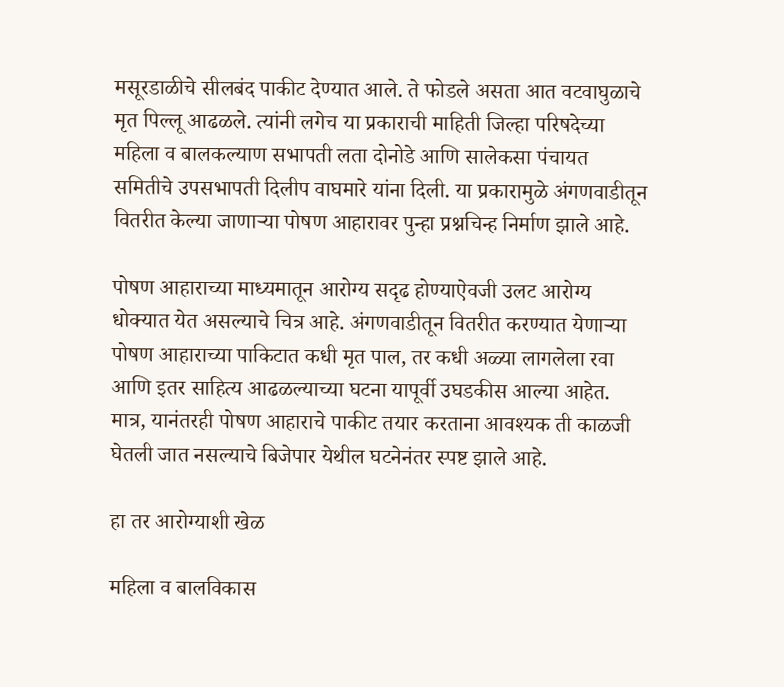मसूरडाळीचे सीलबंद पाकीट देण्यात आले. ते फोडले असता आत वटवाघुळाचे मृत पिल्लू आढळले. त्यांनी लगेच या प्रकाराची माहिती जिल्हा परिषदेच्या महिला व बालकल्याण सभापती लता दोनोडे आणि सालेकसा पंचायत समितीचे उपसभापती दिलीप वाघमारे यांना दिली. या प्रकारामुळे अंगणवाडीतून वितरीत केल्या जाणाऱ्या पोषण आहारावर पुन्हा प्रश्नचिन्ह निर्माण झाले आहे.

पोषण आहाराच्या माध्यमातून आरोग्य सदृढ होण्याऐवजी उलट आरोग्य धोक्यात येत असल्याचे चित्र आहे. अंगणवाडीतून वितरीत करण्यात येणाऱ्या पोषण आहाराच्या पाकिटात कधी मृत पाल, तर कधी अळ्या लागलेला रवा आणि इतर साहित्य आढळल्याच्या घटना यापूर्वी उघडकीस आल्या आहेत. मात्र, यानंतरही पोषण आहाराचे पाकीट तयार करताना आवश्यक ती काळजी घेतली जात नसल्याचे बिजेपार येथील घटनेनंतर स्पष्ट झाले आहे.

हा तर आरोग्याशी खेळ

महिला व बालविकास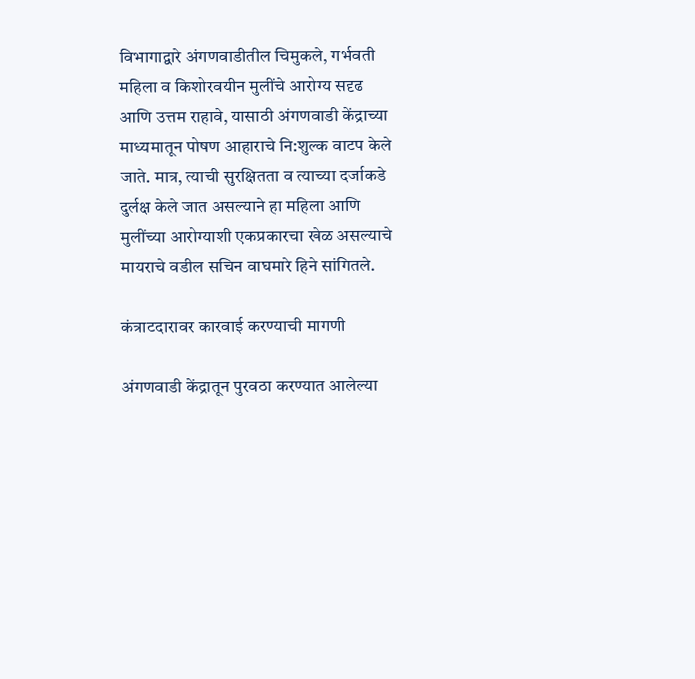विभागाद्वारे अंगणवाडीतील चिमुकले, गर्भवती महिला व किशोरवयीन मुलींचे आरोग्य सदृढ आणि उत्तम राहावे, यासाठी अंगणवाडी केंद्राच्या माध्यमातून पोषण आहाराचे नि:शुल्क वाटप केले जाते. मात्र, त्याची सुरक्षितता व त्याच्या दर्जाकडे दुर्लक्ष केले जात असल्याने हा महिला आणि मुलींच्या आरोग्याशी एकप्रकारचा खेळ असल्याचे मायराचे वडील सचिन वाघमारे हिने सांगितले.

कंत्राटदारावर कारवाई करण्याची मागणी

अंगणवाडी केंद्रातून पुरवठा करण्यात आलेल्या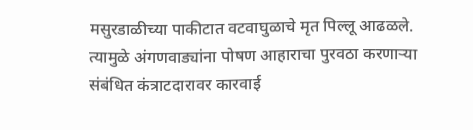मसुरडाळीच्या पाकीटात वटवाघुळाचे मृत पिल्लू आढळले. त्यामुळे अंगणवाड्यांना पोषण आहाराचा पुरवठा करणाऱ्या संबंधित कंत्राटदारावर कारवाई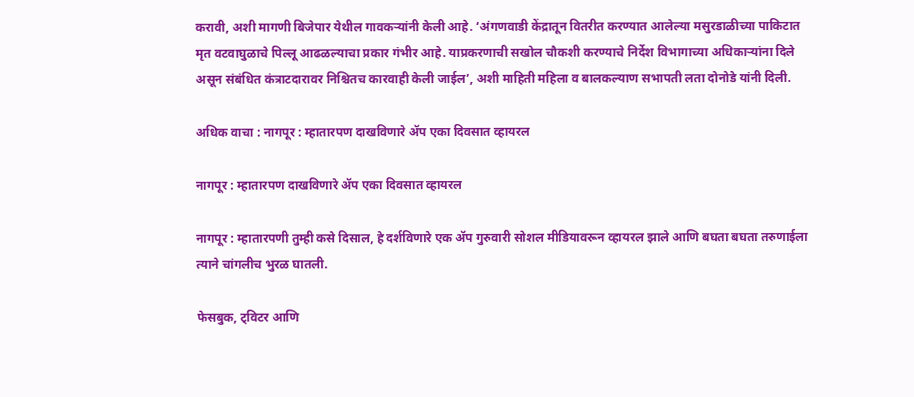करावी, अशी मागणी बिजेपार येथील गावकऱ्यांनी केली आहे. ‘अंगणवाडी केंद्रातून वितरीत करण्यात आलेल्या मसुरडाळीच्या पाकिटात मृत वटवाघुळाचे पिल्लू आढळल्याचा प्रकार गंभीर आहे. याप्रकरणाची सखोल चौकशी करण्याचे निर्देश विभागाच्या अधिकाऱ्यांना दिले असून संबंधित कंत्राटदारावर निश्चितच कारवाही केली जाईल’, अशी माहिती महिला व बालकल्याण सभापती लता दोनोडे यांनी दिली.

अधिक वाचा : नागपूर : म्हातारपण दाखविणारे ॲप एका दिवसात व्हायरल

नागपूर : म्हातारपण दाखविणारे ॲप एका दिवसात व्हायरल

नागपूर : म्हातारपणी तुम्ही कसे दिसाल, हे दर्शविणारे एक ॲप गुरुवारी सोशल मीडियावरून व्हायरल झाले आणि बघता बघता तरुणाईला त्याने चांगलीच भुरळ घातली.

फेसबुक, ट्विटर आणि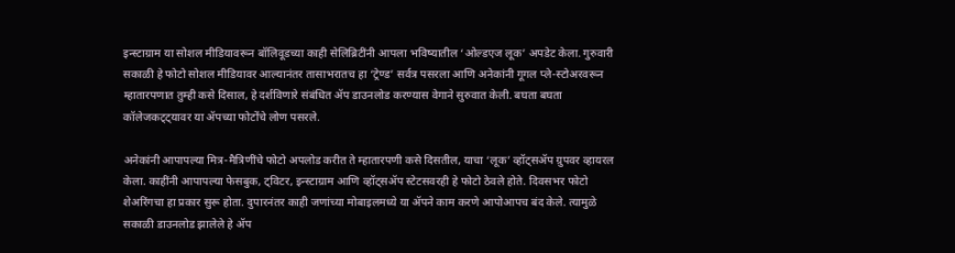इन्स्टाग्राम या सोशल मीडियावरून बॉलिवूडच्या काही सेलिब्रिटींनी आपला भविष्यातील ‘ओल्डएज लूक’ अपडेट केला. गुरुवारी सकाळी हे फोटो सोशल मीडियावर आल्यानंतर तासाभरातच हा ‘ट्रेण्ड’ सर्वत्र पसरला आणि अनेकांनी गूगल प्ले-स्टोअरवरून म्हातारपणात तुम्ही कसे दिसाल, हे दर्शविणारे संबंधित ॲप डाउनलोड करण्यास वेगाने सुरुवात केली. बघता बघता कॉलेजकट्ट्यावर या ॲपच्या फोटोंचे लोण पसरले.

अनेकांनी आपापल्या मित्र-मैत्रिणींचे फोटो अपलोड करीत ते म्हातारपणी कसे दिसतील, याचा ‘लूक’ व्हॉट्सॲप ग्रुपवर व्हायरल केला. काहींनी आपापल्या फेसबुक, ट्विटर, इन्स्टाग्राम आणि व्हॉट्सॲप स्टेटसवरही हे फोटो ठेवले होते. दिवसभर फोटो शेअरिंगचा हा प्रकार सुरू होता. दुपारनंतर काही जणांच्या मोबाइलमध्ये या ॲपने काम करणे आपोआपच बंद केले. त्यामुळे सकाळी डाउनलोड झालेले हे ॲप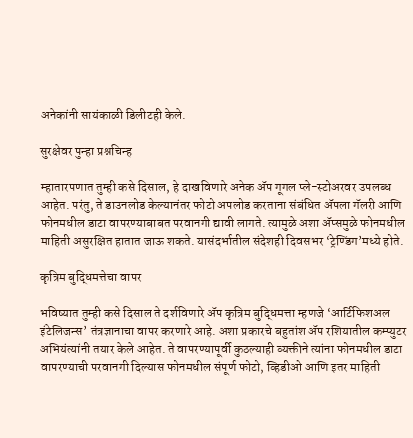अनेकांनी सायंकाळी डिलीटही केले.

सुरक्षेवर पुन्हा प्रश्नचिन्ह

म्हातारपणात तुम्ही कसे दिसाल, हे दाखविणारे अनेक ॲप गूगल प्ले-स्टोअरवर उपलब्ध आहेत. परंतु, ते डाउनलोड केल्यानंतर फोटो अपलोड करताना संबंधित ॲपला गॅलरी आणि फोनमधील डाटा वापरण्याबाबत परवानगी द्यावी लागते. त्यामुळे अशा ॲप्समुळे फोनमधील माहिती असुरक्षित हातात जाऊ शकते. यासंदर्भातील संदेशही दिवसभर ‘ट्रेण्डिंग’मध्ये होते.

कृत्रिम बुद्धिमत्तेचा वापर

भविष्यात तुम्ही कसे दिसाल ते दर्शविणारे ॲप कृत्रिम बुद्धिमत्ता म्हणजे ‘आर्टिफिशअल इंटेलिजन्स’ तंत्रज्ञानाचा वापर करणारे आहे. अशा प्रकारचे बहुतांश ॲप रशियातील कम्प्युटर अभियंत्यांनी तयार केले आहेत. ते वापरण्यापूर्वी कुठल्याही व्यक्तीने त्यांना फोनमधील डाटा वापरण्याची परवानगी दिल्यास फोनमधील संपूर्ण फोटो, व्हिडीओ आणि इतर माहिती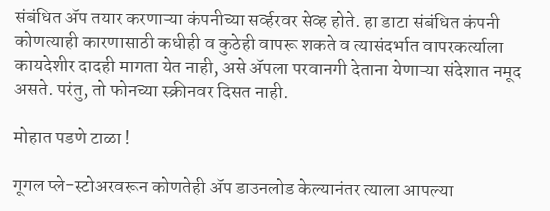संबंधित ॲप तयार करणाऱ्या कंपनीच्या सर्व्हरवर सेव्ह होते. हा डाटा संबंधित कंपनी कोणत्याही कारणासाठी कधीही व कुठेही वापरू शकते व त्यासंदर्भात वापरकर्त्याला कायदेशीर दादही मागता येत नाही, असे ॲपला परवानगी देताना येणाऱ्या संदेशात नमूद असते. परंतु, तो फोनच्या स्क्रीनवर दिसत नाही.

मोहात पडणे टाळा !

गूगल प्ले-स्टोअरवरून कोणतेही ॲप डाउनलोड केल्यानंतर त्याला आपल्या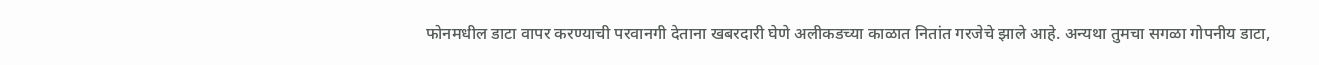फोनमधील डाटा वापर करण्याची परवानगी देताना खबरदारी घेणे अलीकडच्या काळात नितांत गरजेचे झाले आहे. अन्यथा तुमचा सगळा गोपनीय डाटा,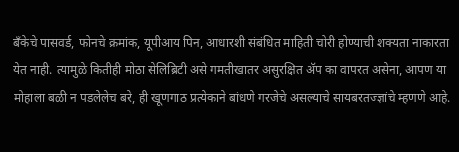बँकेचे पासवर्ड, फोनचे क्रमांक, यूपीआय पिन, आधारशी संबंधित माहिती चोरी होण्याची शक्यता नाकारता येत नाही. त्यामुळे कितीही मोठा सेलिब्रिटी असे गमतीखातर असुरक्षित ॲप का वापरत असेना, आपण या मोहाला बळी न पडलेलेच बरे, ही खूणगाठ प्रत्येकाने बांधणे गरजेचे असल्याचे सायबरतज्ज्ञांचे म्हणणे आहे.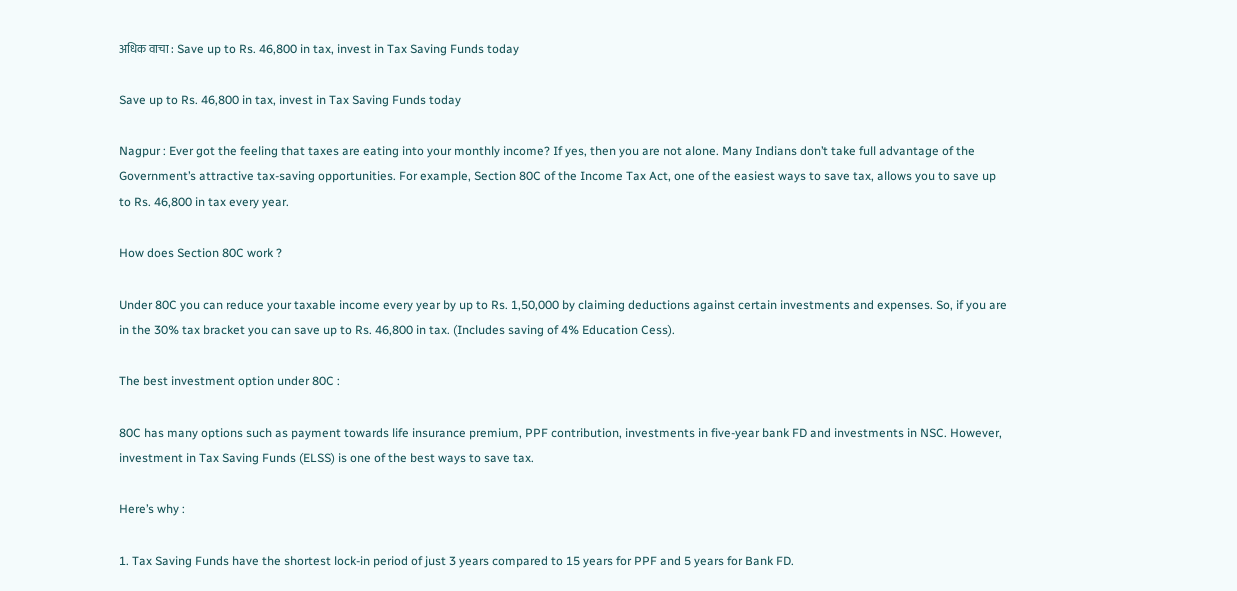अधिक वाचा : Save up to Rs. 46,800 in tax, invest in Tax Saving Funds today

Save up to Rs. 46,800 in tax, invest in Tax Saving Funds today

Nagpur : Ever got the feeling that taxes are eating into your monthly income? If yes, then you are not alone. Many Indians don’t take full advantage of the Government’s attractive tax-saving opportunities. For example, Section 80C of the Income Tax Act, one of the easiest ways to save tax, allows you to save up to Rs. 46,800 in tax every year.

How does Section 80C work ?

Under 80C you can reduce your taxable income every year by up to Rs. 1,50,000 by claiming deductions against certain investments and expenses. So, if you are in the 30% tax bracket you can save up to Rs. 46,800 in tax. (Includes saving of 4% Education Cess).

The best investment option under 80C :

80C has many options such as payment towards life insurance premium, PPF contribution, investments in five-year bank FD and investments in NSC. However, investment in Tax Saving Funds (ELSS) is one of the best ways to save tax.

Here’s why :

1. Tax Saving Funds have the shortest lock-in period of just 3 years compared to 15 years for PPF and 5 years for Bank FD.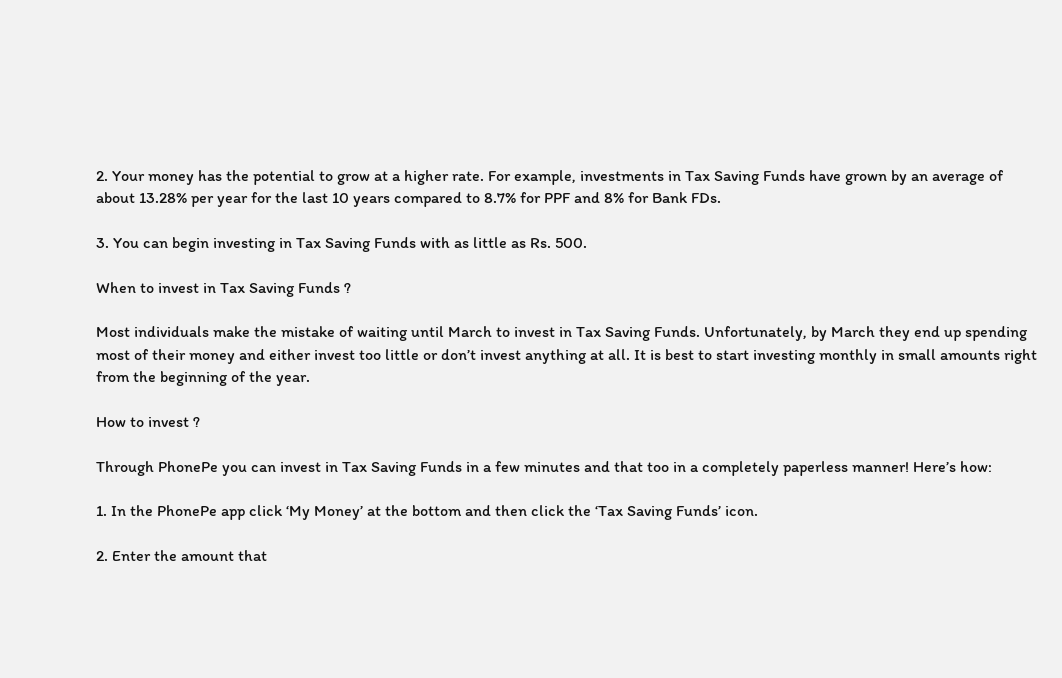2. Your money has the potential to grow at a higher rate. For example, investments in Tax Saving Funds have grown by an average of about 13.28% per year for the last 10 years compared to 8.7% for PPF and 8% for Bank FDs.

3. You can begin investing in Tax Saving Funds with as little as Rs. 500.

When to invest in Tax Saving Funds ?

Most individuals make the mistake of waiting until March to invest in Tax Saving Funds. Unfortunately, by March they end up spending most of their money and either invest too little or don’t invest anything at all. It is best to start investing monthly in small amounts right from the beginning of the year.

How to invest ?

Through PhonePe you can invest in Tax Saving Funds in a few minutes and that too in a completely paperless manner! Here’s how:

1. In the PhonePe app click ‘My Money’ at the bottom and then click the ‘Tax Saving Funds’ icon.

2. Enter the amount that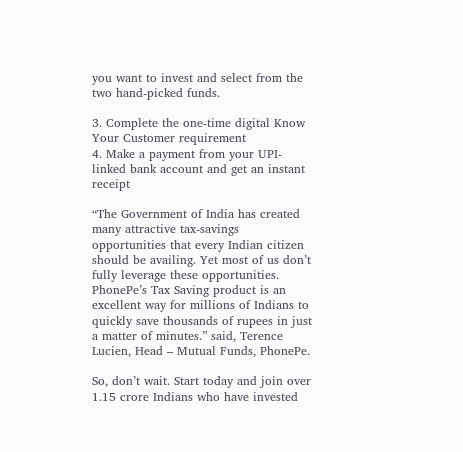you want to invest and select from the two hand-picked funds.

3. Complete the one-time digital Know Your Customer requirement
4. Make a payment from your UPI-linked bank account and get an instant receipt

“The Government of India has created many attractive tax-savings opportunities that every Indian citizen should be availing. Yet most of us don’t fully leverage these opportunities. PhonePe’s Tax Saving product is an excellent way for millions of Indians to quickly save thousands of rupees in just a matter of minutes.” said, Terence Lucien, Head – Mutual Funds, PhonePe.

So, don’t wait. Start today and join over 1.15 crore Indians who have invested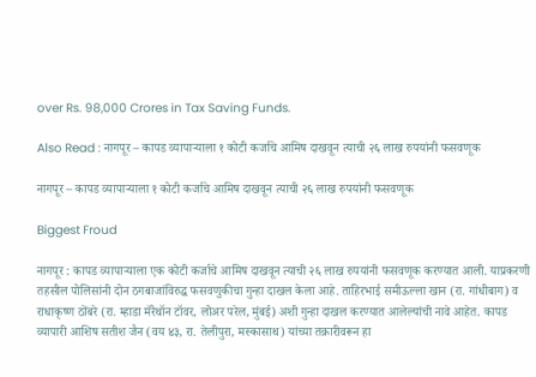over Rs. 98,000 Crores in Tax Saving Funds.

Also Read : नागपूर – कापड व्यापाऱ्याला १ कोटी कर्जाचे आमिष दाखवून त्याची २६ लाख रुपयांनी फसवणूक

नागपूर – कापड व्यापाऱ्याला १ कोटी कर्जाचे आमिष दाखवून त्याची २६ लाख रुपयांनी फसवणूक

Biggest Froud

नागपूर : कापड व्यापाऱ्याला एक कोटी कर्जाचे आमिष दाखवून त्याची २६ लाख रुपयांनी फसवणूक करण्यात आली. याप्रकरणी तहसील पोलिसांनी दोन ठगबाजांविरुद्ध फसवणुकीचा गुन्हा दाखल केला आहे. ताहिरभाई समीऊल्ला खान (रा. गांधीबाग) व राधाकृष्ण ठोंबरे (रा. म्हाडा मॅरेथॉन टॉवर, लोअर परेल, मुंबई) अशी गुन्हा दाखल करण्यात आलेल्यांची नावे आहेत. कापड व्यापारी आशिष सतीश जैन (वय ४३, रा. तेलीपुरा, मस्कासाथ) यांच्या तक्रारीवरून हा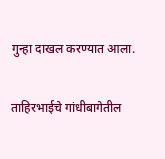गुन्हा दाखल करण्यात आला.

ताहिरभाईचे गांधीबागेतील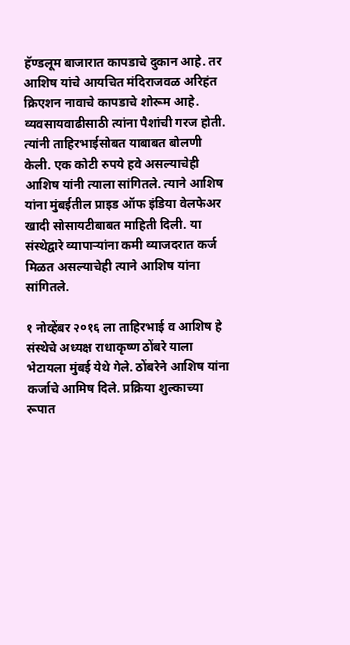हॅण्डलूम बाजारात कापडाचे दुकान आहे. तर आशिष यांचे आयचित मंदिराजवळ अरिहंत क्रिएशन नावाचे कापडाचे शोरूम आहे. व्यवसायवाढीसाठी त्यांना पैशांची गरज होती. त्यांनी ताहिरभाईसोबत याबाबत बोलणी केली. एक कोटी रुपये हवे असल्याचेही आशिष यांनी त्याला सांगितले. त्याने आशिष यांना मुंबईतील प्राइड ऑफ इंडिया वेलफेअर खादी सोसायटीबाबत माहिती दिली. या संस्थेद्वारे व्यापाऱ्यांना कमी व्याजदरात कर्ज मिळत असल्याचेही त्याने आशिष यांना सांगितले.

१ नोव्हेंबर २०१६ ला ताहिरभाई व आशिष हे संस्थेचे अध्यक्ष राधाकृष्ण ठोंबरे याला भेटायला मुंबई येथे गेले. ठोंबरेने आशिष यांना कर्जाचे आमिष दिले. प्रक्रिया शुल्काच्या रूपात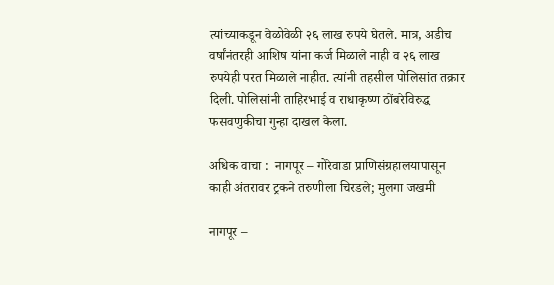त्यांच्याकडून वेळोवेळी २६ लाख रुपये घेतले. मात्र, अडीच वर्षांनंतरही आशिष यांना कर्ज मिळाले नाही व २६ लाख रुपयेही परत मिळाले नाहीत. त्यांनी तहसील पोलिसांत तक्रार दिली. पोलिसांनी ताहिरभाई व राधाकृष्ण ठोंबरेविरुद्ध फसवणुकीचा गुन्हा दाखल केला.

अधिक वाचा :  नागपूर – गोरेवाडा प्राणिसंग्रहालयापासून काही अंतरावर ट्रकने तरुणीला चिरडले; मुलगा जखमी

नागपूर –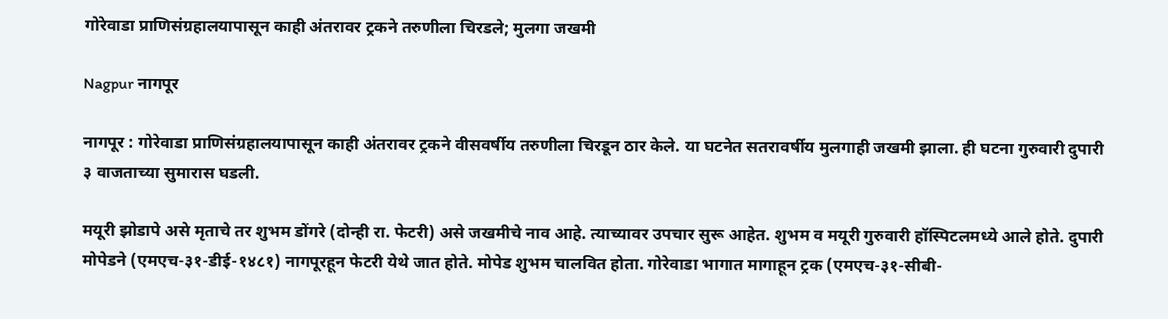गोरेवाडा प्राणिसंग्रहालयापासून काही अंतरावर ट्रकने तरुणीला चिरडले; मुलगा जखमी

Nagpur नागपूर

नागपूर : गोरेवाडा प्राणिसंग्रहालयापासून काही अंतरावर ट्रकने वीसवर्षीय तरुणीला चिरडून ठार केले. या घटनेत सतरावर्षीय मुलगाही जखमी झाला. ही घटना गुरुवारी दुपारी ३ वाजताच्या सुमारास घडली.

मयूरी झोडापे असे मृताचे तर शुभम डोंगरे (दोन्ही रा. फेटरी) असे जखमीचे नाव आहे. त्याच्यावर उपचार सुरू आहेत. शुभम व मयूरी गुरुवारी हॉस्पिटलमध्ये आले होते. दुपारी मोपेडने (एमएच-३१-डीई-१४८१) नागपूरहून फेटरी येथे जात होते. मोपेड शुभम चालवित होता. गोरेवाडा भागात मागाहून ट्रक (एमएच-३१-सीबी-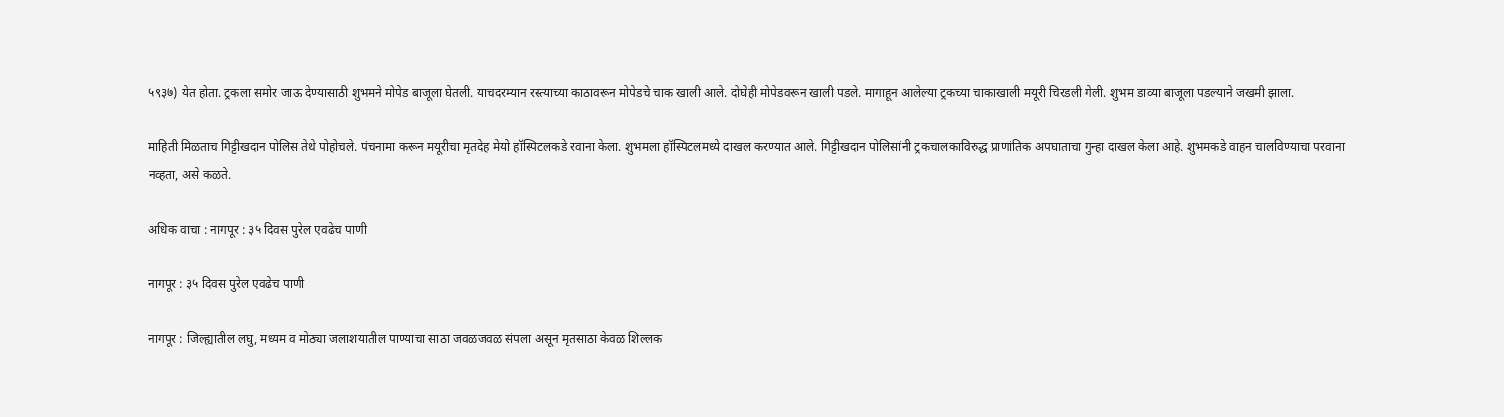५९३७) येत होता. ट्रकला समोर जाऊ देण्यासाठी शुभमने मोपेड बाजूला घेतली. याचदरम्यान रस्त्याच्या काठावरून मोपेडचे चाक खाली आले. दोघेही मोपेडवरून खाली पडले. मागाहून आलेल्या ट्रकच्या चाकाखाली मयूरी चिरडली गेली. शुभम डाव्या बाजूला पडल्याने जखमी झाला.

माहिती मिळताच गिट्टीखदान पोलिस तेथे पोहोचले. पंचनामा करून मयूरीचा मृतदेह मेयो हॉस्पिटलकडे रवाना केला. शुभमला हॉस्पिटलमध्ये दाखल करण्यात आले. गिट्टीखदान पोलिसांनी ट्रकचालकाविरुद्ध प्राणांतिक अपघाताचा गुन्हा दाखल केला आहे. शुभमकडे वाहन चालविण्याचा परवाना नव्हता, असे कळते.

अधिक वाचा : नागपूर : ३५ दिवस पुरेल एवढेच पाणी

नागपूर : ३५ दिवस पुरेल एवढेच पाणी

नागपूर : जिल्ह्यातील लघु, मध्यम व मोठ्या जलाशयातील पाण्याचा साठा जवळजवळ संपला असून मृतसाठा केवळ शिल्लक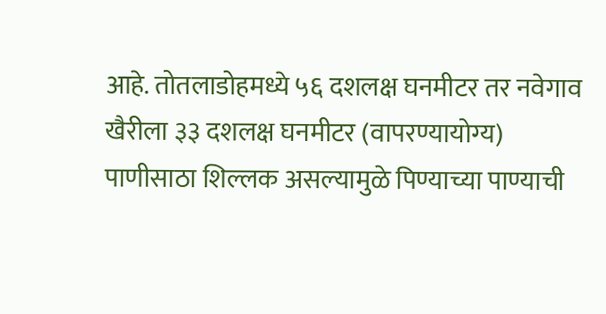आहे. तोतलाडोहमध्ये ५६ दशलक्ष घनमीटर तर नवेगाव खैरीला ३३ दशलक्ष घनमीटर (वापरण्यायोग्य) पाणीसाठा शिल्लक असल्यामुळे पिण्याच्या पाण्याची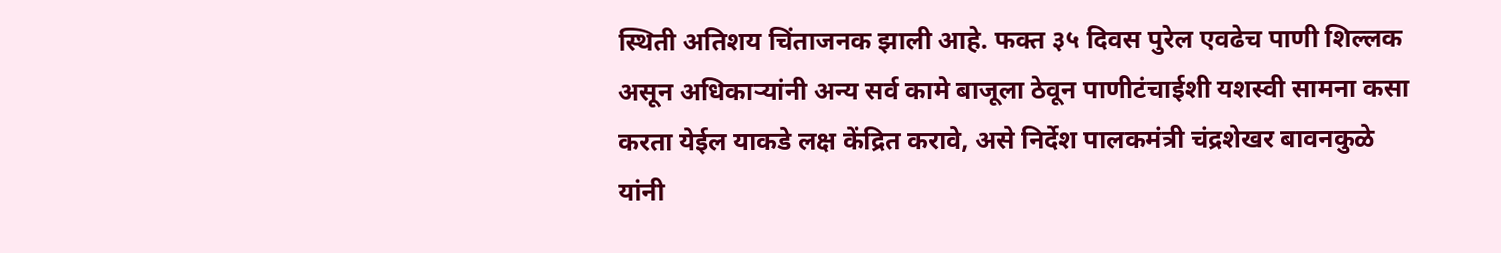स्थिती अतिशय चिंताजनक झाली आहे. फक्त ३५ दिवस पुरेल एवढेच पाणी शिल्लक असून अधिकाऱ्यांनी अन्य सर्व कामे बाजूला ठेवून पाणीटंचाईशी यशस्वी सामना कसा करता येईल याकडे लक्ष केंद्रित करावे, असे निर्देश पालकमंत्री चंद्रशेखर बावनकुळे यांनी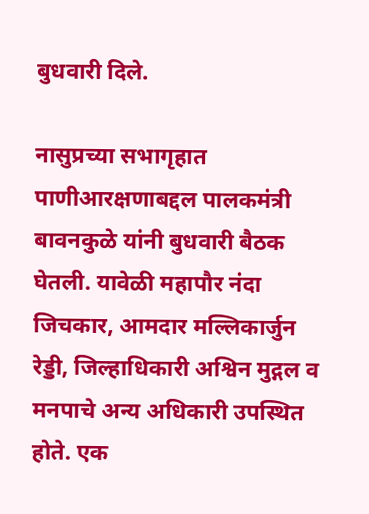बुधवारी दिले.

नासुप्रच्या सभागृहात पाणीआरक्षणाबद्दल पालकमंत्री बावनकुळे यांनी बुधवारी बैठक घेतली. यावेळी महापौर नंदा जिचकार, आमदार मल्लिकार्जुन रेड्डी, जिल्हाधिकारी अश्विन मुद्गल व मनपाचे अन्य अधिकारी उपस्थित होते. एक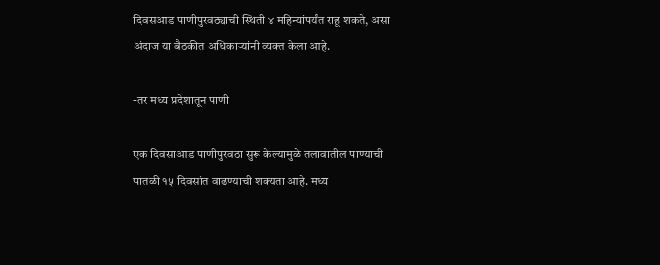दिवसआड पाणीपुरवठ्याची स्थिती ४ महिन्यांपर्यंत राहू शकते, असा अंदाज या बैठकीत अधिकाऱ्यांनी व्यक्त केला आहे.

-तर मध्य प्रदेशातून पाणी

एक दिवसाआड पाणीपुरवठा सुरू केल्यामुळे तलावातील पाण्याची पातळी १५ दिवसांत वाढण्याची शक्यता आहे. मध्य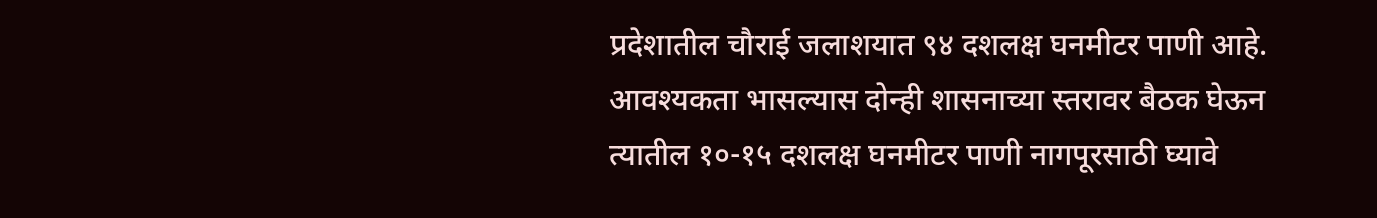प्रदेशातील चौराई जलाशयात ९४ दशलक्ष घनमीटर पाणी आहे. आवश्यकता भासल्यास दोन्ही शासनाच्या स्तरावर बैठक घेऊन त्यातील १०-१५ दशलक्ष घनमीटर पाणी नागपूरसाठी घ्यावे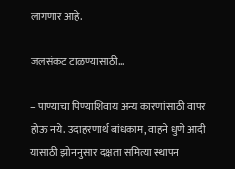लागणार आहे.

जलसंकट टाळण्यासाठी…

– पाण्याचा पिण्याशिवाय अन्य कारणांसाठी वापर होऊ नये. उदाहरणार्थ बांधकाम, वाहने धुणे आदी यासाठी झोननुसार दक्षता समित्या स्थापन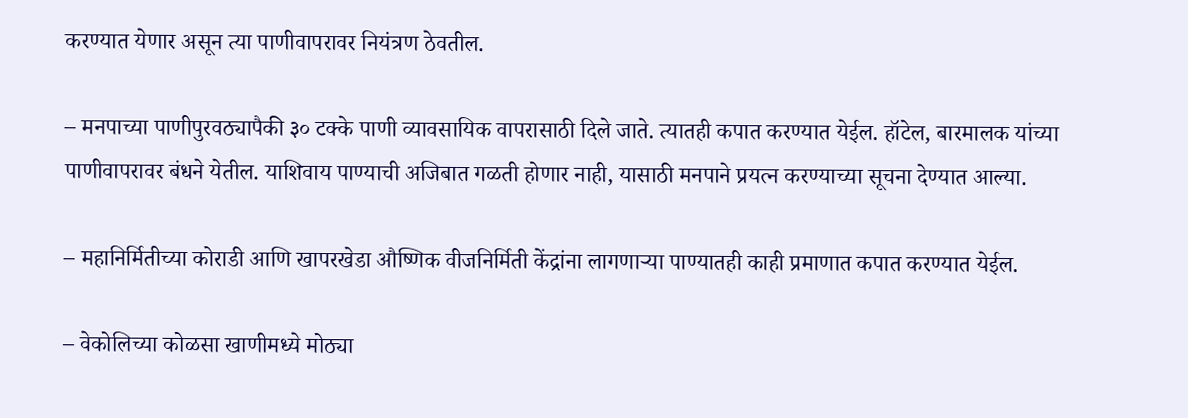करण्यात येणार असून त्या पाणीवापरावर नियंत्रण ठेवतील.

– मनपाच्या पाणीपुरवठ्यापैकी ३० टक्के पाणी व्यावसायिक वापरासाठी दिले जाते. त्यातही कपात करण्यात येईल. हॉटेल, बारमालक यांच्या पाणीवापरावर बंधने येतील. याशिवाय पाण्याची अजिबात गळती होणार नाही, यासाठी मनपाने प्रयत्न करण्याच्या सूचना देण्यात आल्या.

– महानिर्मितीच्या कोराडी आणि खापरखेडा औष्णिक वीजनिर्मिती केंद्रांना लागणाऱ्या पाण्यातही काही प्रमाणात कपात करण्यात येईल.

– वेकोलिच्या कोळसा खाणीमध्ये मोठ्या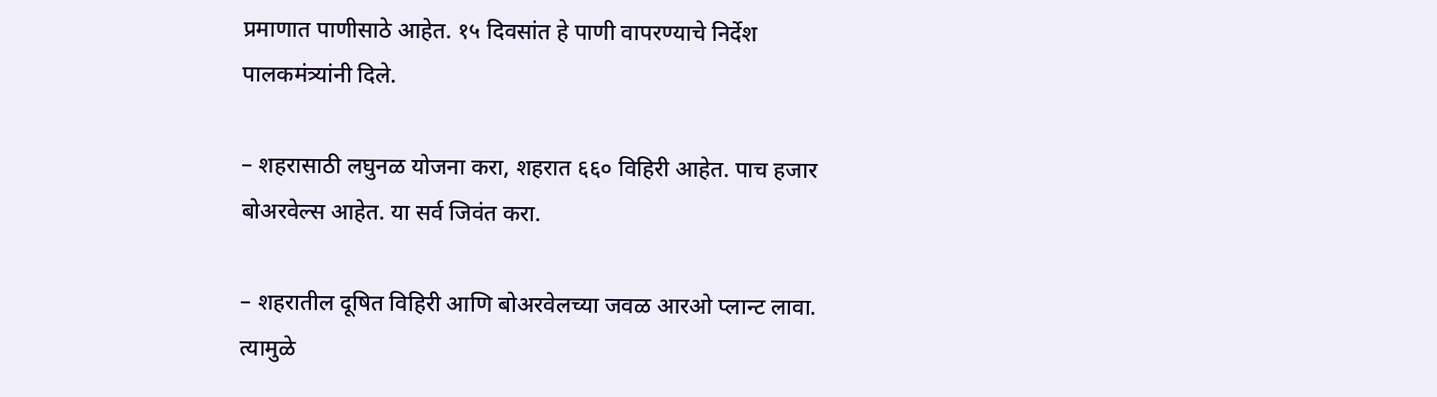प्रमाणात पाणीसाठे आहेत. १५ दिवसांत हे पाणी वापरण्याचे निर्देश पालकमंत्र्यांनी दिले.

– शहरासाठी लघुनळ योजना करा, शहरात ६६० विहिरी आहेत. पाच हजार बोअरवेल्स आहेत. या सर्व जिवंत करा.

– शहरातील दूषित विहिरी आणि बोअरवेलच्या जवळ आरओ प्लान्ट लावा. त्यामुळे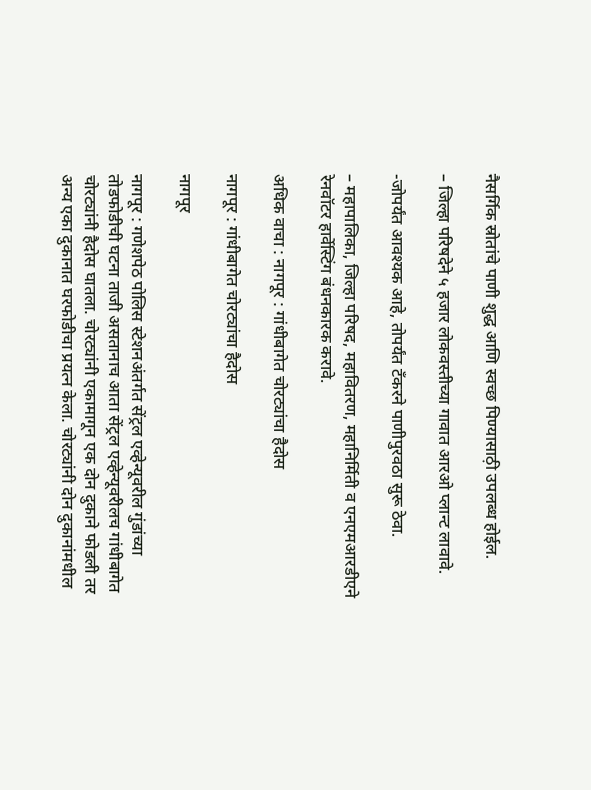नैसर्गिक स्रोतांचे पाणी शुद्ध आणि स्वच्छ पिण्यासाठ़ी उपलब्ध होईल.

– जिल्हा परिषदेने ५ हजार लोकवस्तीच्या गावात आरओ प्लान्ट लावावे.

-जोपर्यंत आवश्यक आहे, तोपर्यंत टँकरने पाणीपुरवठा सुरू ठेवा.

– महापालिका, जिल्हा परिषद, महावितरण, महानिर्मिती व एनएमआरडीएने रेनवॉटर हार्वेस्टिंग बंधनकारक करावे.

अधिक वाचा : नागपूर : गांधीबागेत चोरट्यांचा हैदोस

नागपूर : गांधीबागेत चोरट्यांचा हैदोस

नागपूर

नागपूर : गणेशपेठ पोलिस स्टेशनअंतर्गत सेंट्रल एव्हेन्यूवरील गुंडांच्या तोडफोडीची घटना ताजी असतानाच आता सेंट्रल एव्हेन्यूवरीलच गांधीबागेत चोरट्यांनी हैदोस घातला. चोरट्यांनी एकामागून एक दोन दुकाने फोडली तर अन्य एका दुकानात घरफोडीचा प्रयत्न केला. चोरट्यांनी दोन दुकानांमधील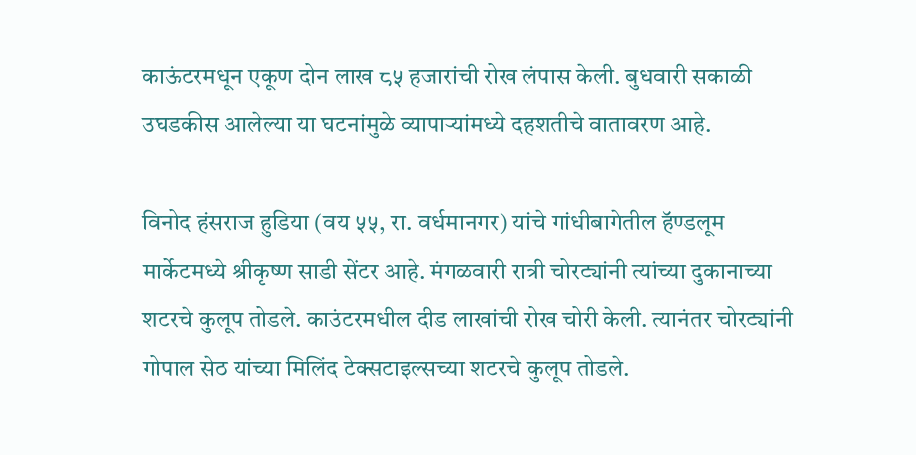काऊंटरमधून एकूण दोन लाख ८५ हजारांची रोख लंपास केली. बुधवारी सकाळी उघडकीस आलेल्या या घटनांमुळे व्यापाऱ्यांमध्ये दहशतीचे वातावरण आहे.

विनोद हंसराज हुडिया (वय ५५, रा. वर्धमानगर) यांचे गांधीबागेतील हॅण्डलूम मार्केटमध्ये श्रीकृष्ण साडी सेंटर आहे. मंगळवारी रात्री चोरट्यांनी त्यांच्या दुकानाच्या शटरचे कुलूप तोडले. काउंटरमधील दीड लाखांची रोख चोरी केली. त्यानंतर चोरट्यांनी गोपाल सेठ यांच्या मिलिंद टेक्सटाइल्सच्या शटरचे कुलूप तोडले.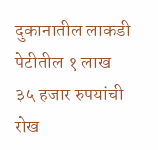दुकानातील लाकडी पेटीतील १ लाख ३५ हजार रुपयांची रोख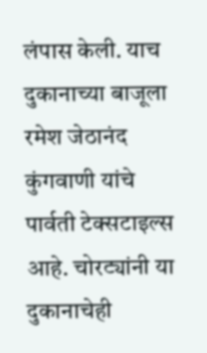लंपास केली. याच दुकानाच्या बाजूला रमेश जेठानंद कुंगवाणी यांचे पार्वती टेक्सटाइल्स आहे. चोरट्यांनी या दुकानाचेही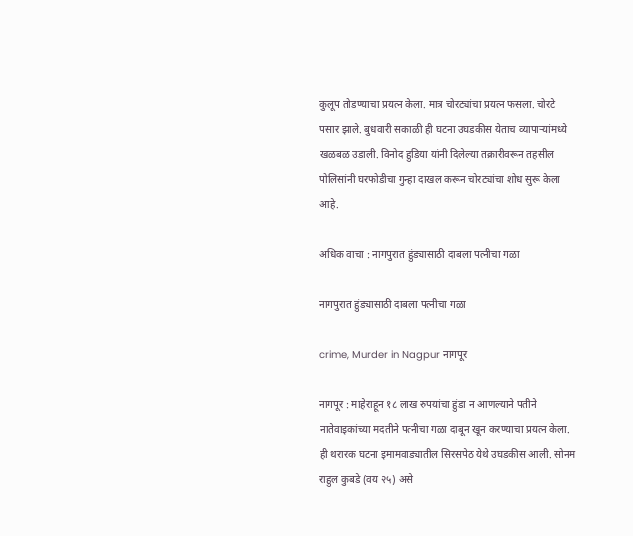कुलूप तोडण्याचा प्रयत्न केला. मात्र चोरट्यांचा प्रयत्न फसला. चोरटे पसार झाले. बुधवारी सकाळी ही घटना उघडकीस येताच व्यापाऱ्यांमध्ये खळबळ उडाली. विनोद हुडिया यांनी दिलेल्या तक्रारीवरून तहसील पोलिसांनी घरफोडीचा गुन्हा दाखल करून चोरट्यांचा शोध सुरू केला आहे.

अधिक वाचा : नागपुरात हुंड्यासाठी दाबला पत्नीचा गळा

नागपुरात हुंड्यासाठी दाबला पत्नीचा गळा

crime, Murder in Nagpur नागपूर

नागपूर : माहेराहून १८ लाख रुपयांचा हुंडा न आणल्याने पतीने नातेवाइकांच्या मदतीने पत्नीचा गळा दाबून खून करण्याचा प्रयत्न केला. ही थरारक घटना इमामवाड्यातील सिरसपेठ येथे उघडकीस आली. सोनम राहुल कुबडे (वय २५) असे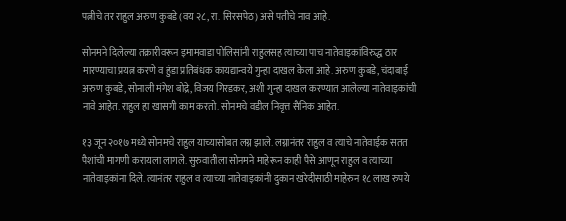पत्नीचे तर राहुल अरुण कुबडे (वय २८, रा. सिरसपेठ) असे पतीचे नाव आहे.

सोनमने दिलेल्या तक्रारीवरून इमामवाडा पोलिसांनी राहुलसह त्याच्या पाच नातेवाइकांविरुद्ध ठार मारण्याचा प्रयत्न करणे व हुंडा प्रतिबंधक कायद्यान्वये गुन्हा दाखल केला आहे. अरुण कुबडे, चंदाबाई अरुण कुबडे, सोनाली मंगेश बोद्रे, विजय गिरडकर, अशी गुन्हा दाखल करण्यात आलेल्या नातेवाइकांची नावे आहेत. राहुल हा खासगी काम करतो. सोनमचे वडील निवृत्त सैनिक आहेत.

१३ जून २०१७ मध्ये सोनमचे राहुल याच्यासोबत लग्न झाले. लग्नानंतर राहुल व त्याचे नातेवाईक सतत पैशांची मागणी करायला लागले. सुरुवातीला सोनमने माहेरून काही पैसे आणून राहुल व त्याच्या नातेवाइकांना दिले. त्यानंतर राहुल व त्याच्या नातेवाइकांनी दुकान खरेदीसाठी माहेरुन १८ लाख रुपये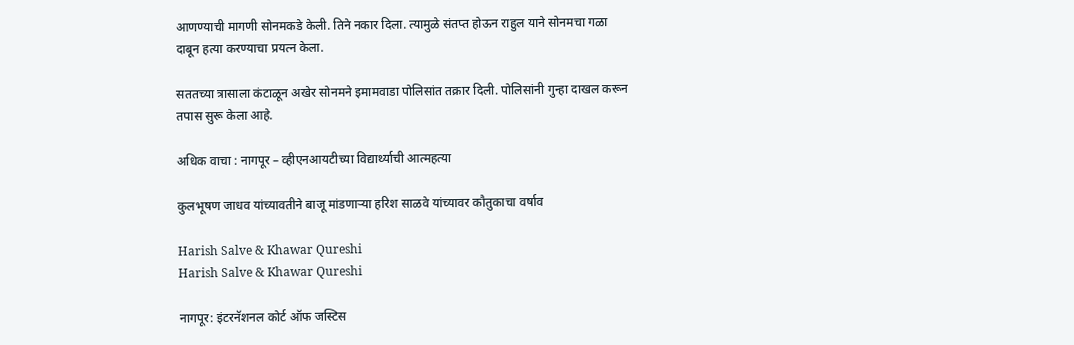आणण्याची मागणी सोनमकडे केली. तिने नकार दिला. त्यामुळे संतप्त होऊन राहुल याने सोनमचा गळा दाबून हत्या करण्याचा प्रयत्न केला.

सततच्या त्रासाला कंटाळून अखेर सोनमने इमामवाडा पोलिसांत तक्रार दिली. पोलिसांनी गुन्हा दाखल करून तपास सुरू केला आहे.

अधिक वाचा : नागपूर – व्हीएनआयटीच्या विद्यार्थ्याची आत्महत्या

कुलभूषण जाधव यांच्यावतीने बाजू मांडणाऱ्या हरिश साळवे यांच्यावर कौतुकाचा वर्षाव

Harish Salve & Khawar Qureshi
Harish Salve & Khawar Qureshi

नागपूर: इंटरनॅशनल कोर्ट ऑफ जस्टिस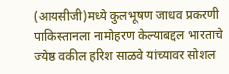(आयसीजी)मध्ये कुलभूषण जाधव प्रकरणी पाकिस्तानला नामोहरण केल्याबद्दल भारताचे ज्येष्ठ वकील हरिश साळवे यांच्यावर सोशल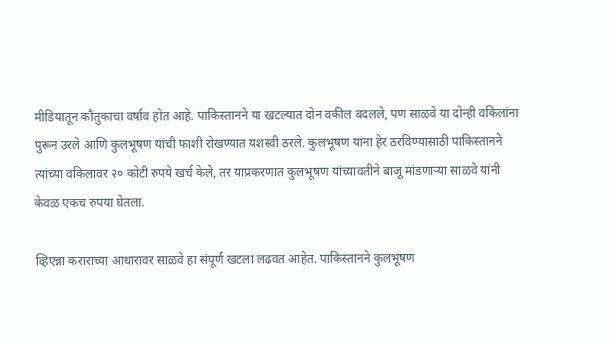मीडियातून कौतुकाचा वर्षाव होत आहे. पाकिस्तानने या खटल्यात दोन वकील बदलले, पण साळवे या दोन्ही वकिलांना पुरून उरले आणि कुलभूषण यांची फाशी रोखण्यात यशस्वी ठरले. कुलभूषण यांना हेर ठरविण्यासाठी पाकिस्तानने त्यांच्या वकिलावर २० कोटी रुपये खर्च केले, तर याप्रकरणात कुलभूषण यांच्यावतीने बाजू मांडणाऱ्या साळवे यांनी केवळ एकच रुपया घेतला.

व्हिएन्ना कराराच्या आधारावर साळवे हा संपूर्ण खटला लढवत आहेत. पाकिस्तानने कुलभूषण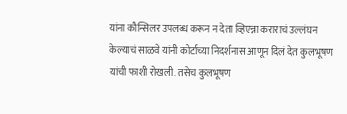यांना कौन्सिलर उपलब्ध करून न देता व्हिएन्ना कराराचं उल्लंघन केल्याचं साळवे यांनी कोर्टाच्या निदर्शनास आणून दिलं देत कुलभूषण यांची फाशी रोखली. तसेच कुलभूषण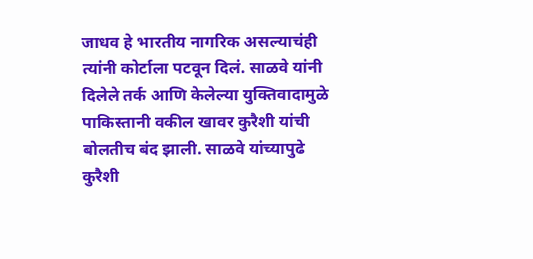जाधव हे भारतीय नागरिक असल्याचंही त्यांनी कोर्टाला पटवून दिलं. साळवे यांनी दिलेले तर्क आणि केलेल्या युक्तिवादामुळे पाकिस्तानी वकील खावर कुरैशी यांची बोलतीच बंद झाली. साळवे यांच्यापुढे कुरैशी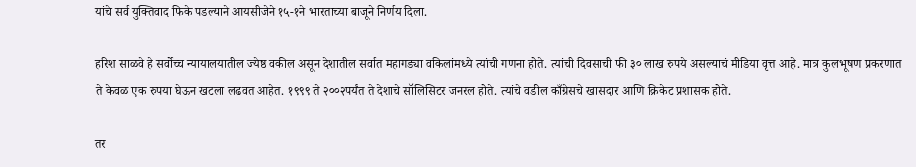यांचे सर्व युक्तिवाद फिके पडल्याने आयसीजेने १५-१ने भारताच्या बाजूने निर्णय दिला.

हरिश साळवे हे सर्वोच्च न्यायालयातील ज्येष्ठ वकील असून देशातील सर्वात महागड्या वकिलांमध्ये त्यांची गणना होते. त्यांची दिवसाची फी ३० लाख रुपये असल्याचं मीडिया वृत्त आहे. मात्र कुलभूषण प्रकरणात ते केवळ एक रुपया घेऊन खटला लढवत आहेत. १९९९ ते २००२पर्यंत ते देशाचे सॉलिसिटर जनरल होते. त्यांचे वडील काँग्रेसचे खासदार आणि क्रिकेट प्रशासक होते.

तर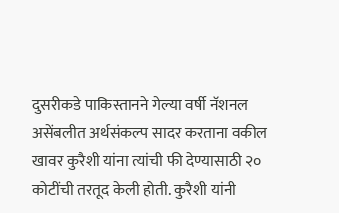दुसरीकडे पाकिस्तानने गेल्या वर्षी नॅशनल असेंबलीत अर्थसंकल्प सादर करताना वकील खावर कुरैशी यांना त्यांची फी देण्यासाठी २० कोटींची तरतूद केली होती. कुरैशी यांनी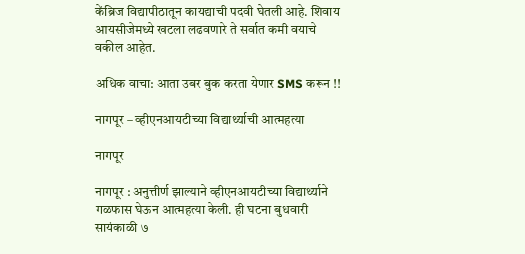केंब्रिज विद्यापीठातून कायद्याची पदवी घेतली आहे. शिवाय आयसीजेमध्ये खटला लढवणारे ते सर्वात कमी वयाचे वकील आहेत.

अधिक वाचा: आता उबर बुक करता येणार SMS करून !!

नागपूर – व्हीएनआयटीच्या विद्यार्थ्याची आत्महत्या

नागपूर

नागपूर : अनुत्तीर्ण झाल्याने व्हीएनआयटीच्या विद्यार्थ्याने गळफास घेऊन आत्महत्या केली. ही घटना बुधवारी सायंकाळी ७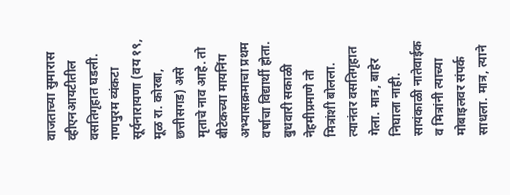वाजताच्या सुमारास व्हीएनआयटीतील वसतिगृहात घडली. गणपुरम व्यंकटा सूर्यनारायणा (वय १९, मूळ रा. कोरबा, छत्तीसगड) असे मृताचे नाव आहे. तो बीटेकच्या मायनिंग अभ्यासक्रमाचा प्रथम वर्षाचा विद्यार्थी होता. बुधवारी सकाळी नेहमीप्रमाणे तो मित्रांशी बोलला. त्यानंतर वसतिगृहात गेला. मात्र, बाहेर निघाला नाही. सायंकाळी नातेवाईक व मित्रांनी त्याच्या मोबाइलवर संपर्क साधला. मात्र, त्याने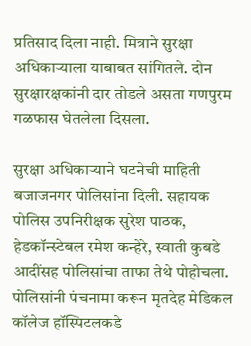प्रतिसाद दिला नाही. मित्राने सुरक्षा अधिकाऱ्याला याबाबत सांगितले. दोन सुरक्षारक्षकांनी दार तोडले असता गणपुरम गळफास घेतलेला दिसला.

सुरक्षा अधिकाऱ्याने घटनेची माहिती बजाजनगर पोलिसांना दिली. सहायक पोलिस उपनिरीक्षक सुरेश पाठक, हेडकॉन्स्टेबल रमेश कन्हेरे, स्वाती कुबडे आदींसह पोलिसांचा ताफा तेथे पोहोचला. पोलिसांनी पंचनामा करून मृतदेह मेडिकल कॉलेज हॉस्पिटलकडे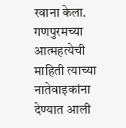रवाना केला. गणपुरमच्या आत्महत्येची माहिती त्याच्या नातेवाइकांना देण्यात आली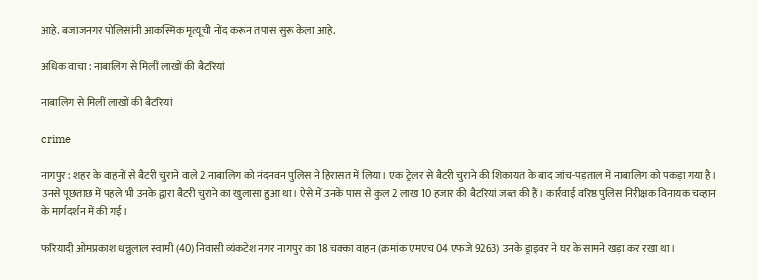आहे. बजाजनगर पोलिसांनी आकस्मिक मृत्यूची नोंद करून तपास सुरू केला आहे.

अधिक वाचा : नाबालिग से मिलीं लाखों की बैटरियां

नाबालिग से मिलीं लाखों की बैटरियां

crime

नागपुर : शहर के वाहनों से बैटरी चुराने वाले 2 नाबालिग को नंदनवन पुलिस ने हिरासत में लिया। एक ट्रेलर से बैटरी चुराने की शिकायत के बाद जांच-पड़ताल में नाबालिग को पकड़ा गया है। उनसे पूछताछ में पहले भी उनके द्वारा बैटरी चुराने का खुलासा हुआ था। ऐसे में उनके पास से कुल 2 लाख 10 हजार की बैटरियां जब्त की हैं। कार्रवाई वरिष्ठ पुलिस निरीक्षक विनायक चव्हान के मार्गदर्शन में की गई।

फरियादी ओमप्रकाश धन्नुलाल स्वामी (40) निवासी व्यंकटेश नगर नागपुर का 18 चक्का वाहन (क्रमांक एमएच 04 एफजे 9263) उनके ड्राइवर ने घर के सामने खड़ा कर रखा था।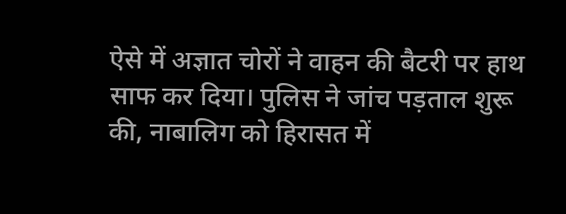ऐसे में अज्ञात चोरों ने वाहन की बैटरी पर हाथ साफ कर दिया। पुलिस ने जांच पड़ताल शुरू की, नाबालिग को हिरासत में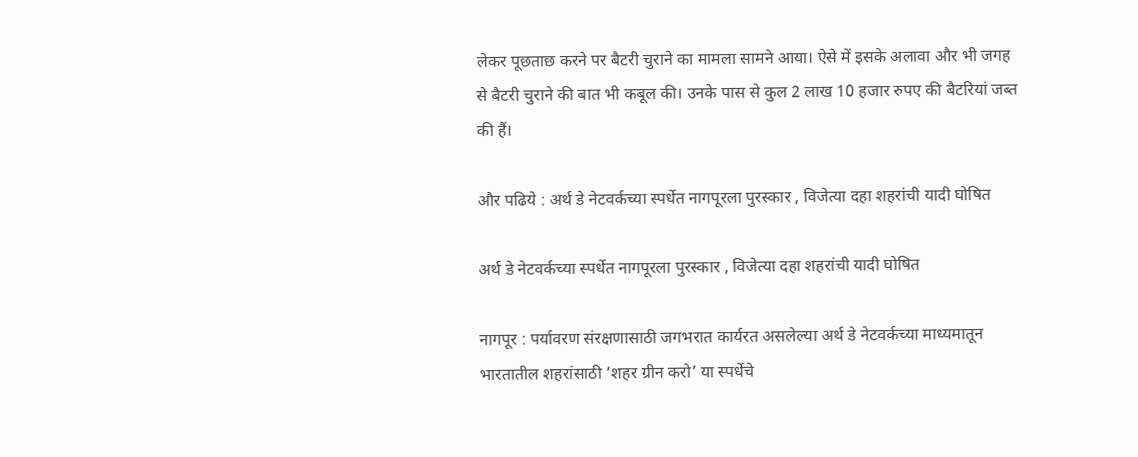लेकर पूछताछ करने पर बैटरी चुराने का मामला सामने आया। ऐसे में इसके अलावा और भी जगह से बैटरी चुराने की बात भी कबूल की। उनके पास से कुल 2 लाख 10 हजार रुपए की बैटरियां जब्त की हैं।

और पढिये : अर्थ डे नेटवर्कच्या स्पर्धेत नागपूरला पुरस्कार , विजेत्या दहा शहरांची यादी घोषित

अर्थ डे नेटवर्कच्या स्पर्धेत नागपूरला पुरस्कार , विजेत्या दहा शहरांची यादी घोषित

नागपूर : पर्यावरण संरक्षणासाठी जगभरात कार्यरत असलेल्या अर्थ डे नेटवर्कच्या माध्यमातून भारतातील शहरांसाठी ‘शहर ग्रीन करो’ या स्पर्धेचे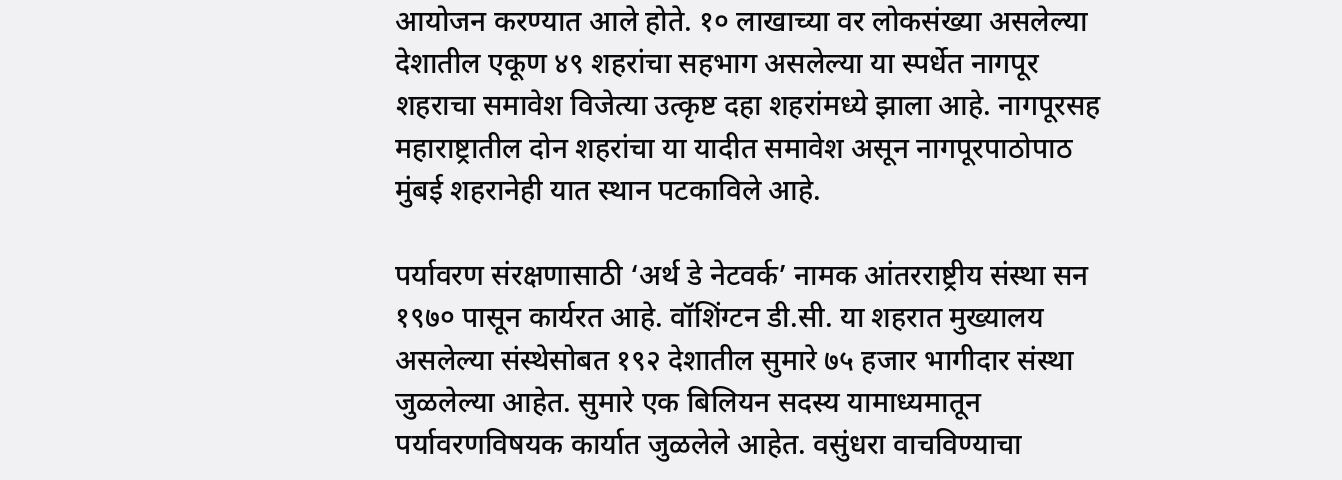आयोजन करण्यात आले होते. १० लाखाच्या वर लोकसंख्या असलेल्या देशातील एकूण ४९ शहरांचा सहभाग असलेल्या या स्पर्धेत नागपूर शहराचा समावेश विजेत्या उत्कृष्ट दहा शहरांमध्ये झाला आहे. नागपूरसह महाराष्ट्रातील दोन शहरांचा या यादीत समावेश असून नागपूरपाठोपाठ मुंबई शहरानेही यात स्थान पटकाविले आहे.

पर्यावरण संरक्षणासाठी ‘अर्थ डे नेटवर्क’ नामक आंतरराष्ट्रीय संस्था सन १९७० पासून कार्यरत आहे. वॉशिंग्टन डी.सी. या शहरात मुख्यालय असलेल्या संस्थेसोबत १९२ देशातील सुमारे ७५ हजार भागीदार संस्था जुळलेल्या आहेत. सुमारे एक बिलियन सदस्य यामाध्यमातून पर्यावरणविषयक कार्यात जुळलेले आहेत. वसुंधरा वाचविण्याचा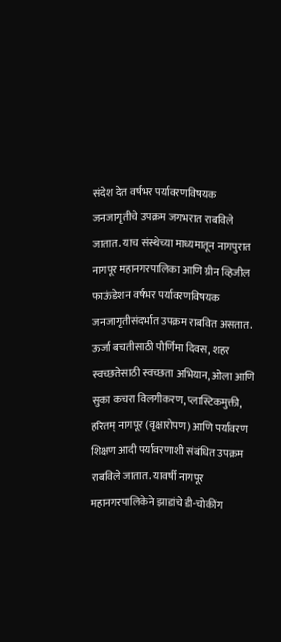संदेश देत वर्षभर पर्यावरणविषयक जनजागृतीचे उपक्रम जगभरात राबविले जातात. याच संस्थेच्या माध्यमातून नागपुरात नागपूर महानगरपालिका आणि ग्रीन व्हिजील फाऊंडेशन वर्षभर पर्यावरणविषयक जनजागृतीसंदर्भात उपक्रम राबवित असतात. ऊर्जा बचतीसाठी पौर्णिमा दिवस, शहर स्वच्छतेसाठी स्वच्छता अभियान, ओला आणि सुका कचरा विलगीकरण, प्लास्टिकमुक्ती, हरितम्‌ नागपूर (वृक्षारोपण) आणि पर्यावरण शिक्षण आदी पर्यावरणाशी संबंधित उपक्रम राबविले जातात. यावर्षी नागपूर महानगरपालिकेने झाडांचे डी-चोकींग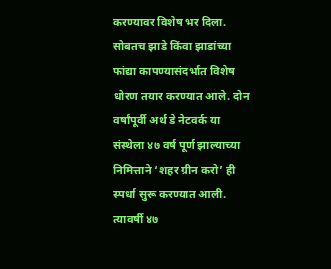करण्यावर विशेष भर दिला. सोबतच झाडे किंवा झाडांच्या फांद्या कापण्यासंदर्भात विशेष धोरण तयार करण्यात आले. दोन वर्षांपूर्वी अर्थ डे नेटवर्क या संस्थेला ४७ वर्ष पूर्ण झाल्याच्या निमित्ताने ‘शहर ग्रीन करो’ ही स्पर्धा सुरू करण्यात आली. त्यावर्षी ४७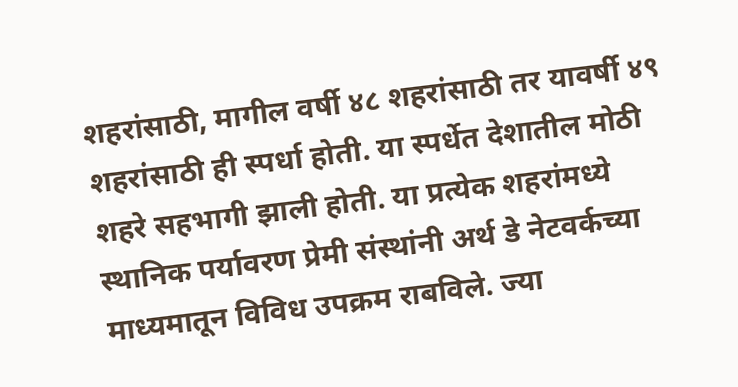शहरांसाठी, मागील वर्षी ४८ शहरांसाठी तर यावर्षी ४९ शहरांसाठी ही स्पर्धा होती. या स्पर्धेत देशातील मोठी शहरे सहभागी झाली होती. या प्रत्येक शहरांमध्ये स्थानिक पर्यावरण प्रेमी संस्थांनी अर्थ डे नेटवर्कच्या माध्यमातून विविध उपक्रम राबविले. ज्या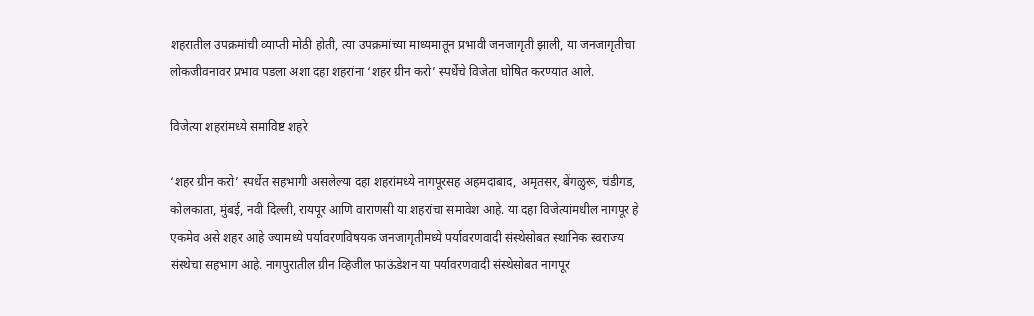शहरातील उपक्रमांची व्याप्ती मोठी होती, त्या उपक्रमांच्या माध्यमातून प्रभावी जनजागृती झाली, या जनजागृतीचा लोकजीवनावर प्रभाव पडला अशा दहा शहरांना ‘शहर ग्रीन करो’ स्पर्धेचे विजेता घोषित करण्यात आले.

विजेत्या शहरांमध्ये समाविष्ट शहरे

‘शहर ग्रीन करो’ स्पर्धेत सहभागी असलेल्या दहा शहरांमध्ये नागपूरसह अहमदाबाद, अमृतसर, बेंगळुरू, चंडीगड, कोलकाता, मुंबई, नवी दिल्ली, रायपूर आणि वाराणसी या शहरांचा समावेश आहे. या दहा विजेत्यांमधील नागपूर हे एकमेव असे शहर आहे ज्यामध्ये पर्यावरणविषयक जनजागृतीमध्ये पर्यावरणवादी संस्थेसोबत स्थानिक स्वराज्य संस्थेचा सहभाग आहे. नागपुरातील ग्रीन व्हिजील फाऊंडेशन या पर्यावरणवादी संस्थेसोबत नागपूर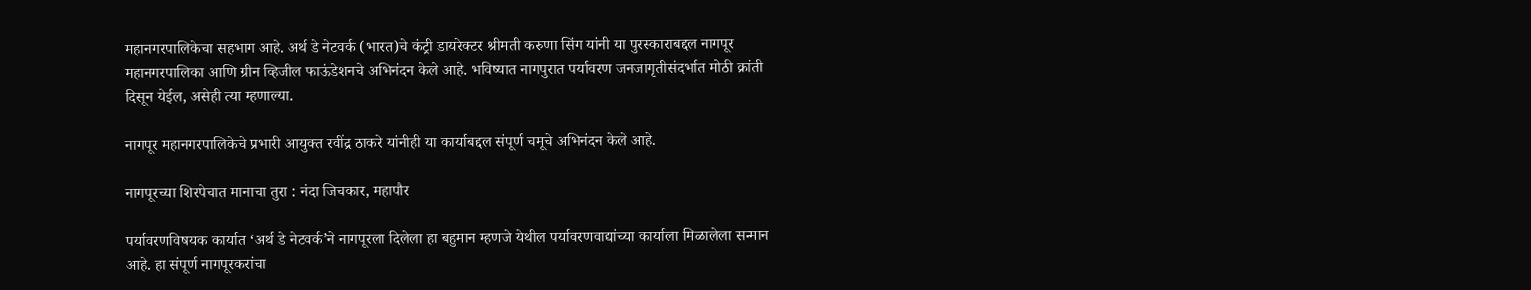महानगरपालिकेचा सहभाग आहे. अर्थ डे नेटवर्क (भारत)चे कंट्री डायरेक्टर श्रीमती करुणा सिंग यांनी या पुरस्काराबद्दल नागपूर महानगरपालिका आणि ग्रीन व्हिजील फाऊंडेशनचे अभिनंदन केले आहे. भविष्यात नागपुरात पर्यावरण जनजागृतीसंदर्भात मोठी क्रांती दिसून येईल, असेही त्या म्हणाल्या.

नागपूर महानगरपालिकेचे प्रभारी आयुक्त रवींद्र ठाकरे यांनीही या कार्याबद्दल संपूर्ण चमूचे अभिनंदन केले आहे.

नागपूरच्या शिरपेचात मानाचा तुरा : नंदा जिचकार, महापौर

पर्यावरणविषयक कार्यात ‘अर्थ डे नेटवर्क’ने नागपूरला दिलेला हा बहुमान म्हणजे येथील पर्यावरणवाद्यांच्या कार्याला मिळालेला सन्मान आहे. हा संपूर्ण नागपूरकरांचा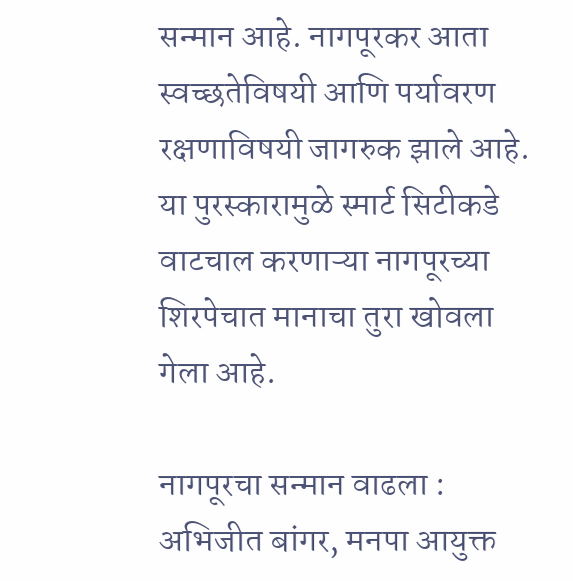सन्मान आहे. नागपूरकर आता स्वच्छतेविषयी आणि पर्यावरण रक्षणाविषयी जागरुक झाले आहे. या पुरस्कारामुळे स्मार्ट सिटीकडे वाटचाल करणाऱ्या नागपूरच्या शिरपेचात मानाचा तुरा खोवला गेला आहे.

नागपूरचा सन्मान वाढला : अभिजीत बांगर, मनपा आयुक्त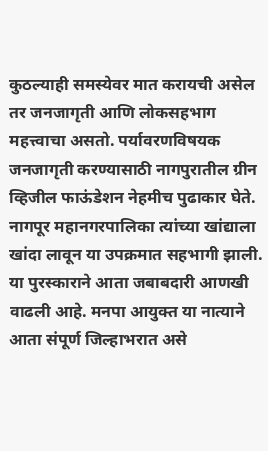कुठल्याही समस्येवर मात करायची असेल तर जनजागृती आणि लोकसहभाग महत्त्वाचा असतो. पर्यावरणविषयक जनजागृती करण्यासाठी नागपुरातील ग्रीन व्हिजील फाऊंडेशन नेहमीच पुढाकार घेते. नागपूर महानगरपालिका त्यांच्या खांद्याला खांदा लावून या उपक्रमात सहभागी झाली. या पुरस्काराने आता जबाबदारी आणखी वाढली आहे. मनपा आयुक्त या नात्याने आता संपूर्ण जिल्हाभरात असे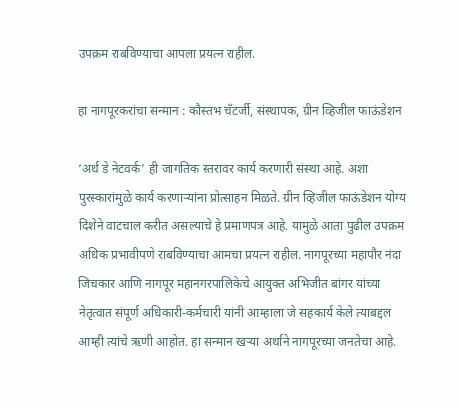उपक्रम राबविण्याचा आपला प्रयत्न राहील.

हा नागपूरकरांचा सन्मान : कौस्तभ चॅटर्जी, संस्थापक, ग्रीन व्हिजील फाऊंडेशन

‘अर्थ डे नेटवर्क’ ही जागतिक स्तरावर कार्य करणारी संस्था आहे. अशा पुरस्कारांमुळे कार्य करणाऱ्यांना प्रोत्साहन मिळते. ग्रीन व्हिजील फाऊंडेशन योग्य दिशेने वाटचाल करीत असल्याचे हे प्रमाणपत्र आहे. यामुळे आता पुढील उपक्रम अधिक प्रभावीपणे राबविण्याचा आमचा प्रयत्न राहील. नागपूरच्या महापौर नंदा जिचकार आणि नागपूर महानगरपालिकेचे आयुक्त अभिजीत बांगर यांच्या नेतृत्वात संपूर्ण अधिकारी-कर्मचारी यांनी आम्हाला जे सहकार्य केले त्याबद्दल आम्ही त्यांचे ऋणी आहोत. हा सन्मान खऱ्या अर्थाने नागपूरच्या जनतेचा आहे.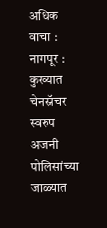अधिक वाचा : नागपूर : कुख्यात चेनस्नॅचर स्वरुप अजनी पोलिसांच्या जाळ्यात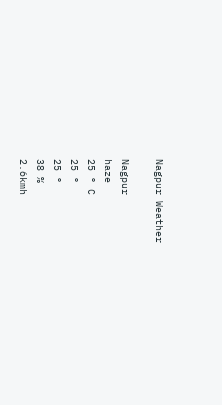Nagpur Weather

Nagpur
haze
25 ° C
25 °
25 °
38 %
2.6kmh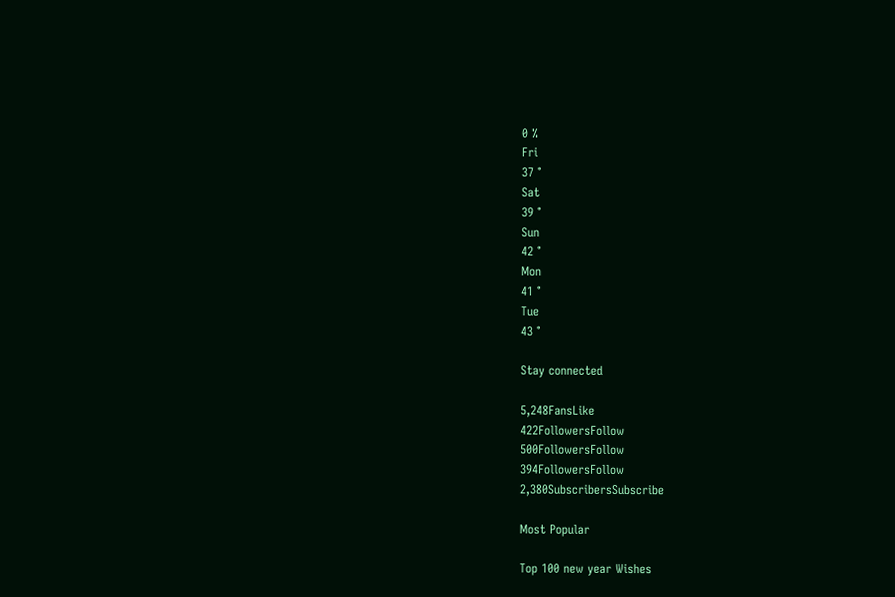0 %
Fri
37 °
Sat
39 °
Sun
42 °
Mon
41 °
Tue
43 °

Stay connected

5,248FansLike
422FollowersFollow
500FollowersFollow
394FollowersFollow
2,380SubscribersSubscribe

Most Popular

Top 100 new year Wishes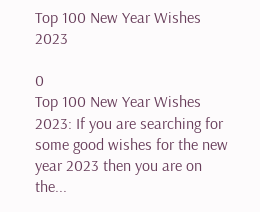Top 100 New Year Wishes 2023

0
Top 100 New Year Wishes 2023: If you are searching for some good wishes for the new year 2023 then you are on the...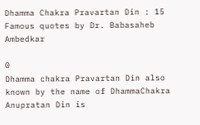Dhamma Chakra Pravartan Din : 15 Famous quotes by Dr. Babasaheb Ambedkar

0
Dhamma chakra Pravartan Din also known by the name of DhammaChakra Anupratan Din is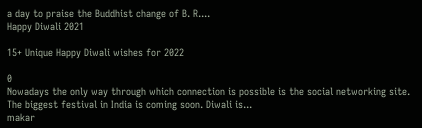a day to praise the Buddhist change of B. R....
Happy Diwali 2021

15+ Unique Happy Diwali wishes for 2022

0
Nowadays the only way through which connection is possible is the social networking site. The biggest festival in India is coming soon. Diwali is...
makar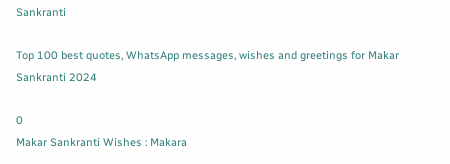Sankranti

Top 100 best quotes, WhatsApp messages, wishes and greetings for Makar Sankranti 2024

0
Makar Sankranti Wishes : Makara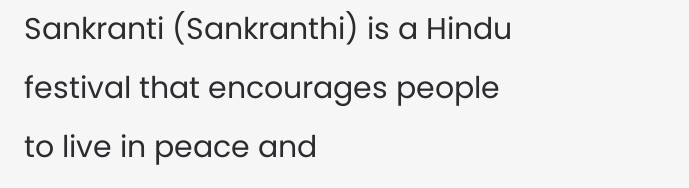Sankranti (Sankranthi) is a Hindu festival that encourages people to live in peace and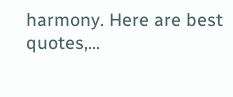harmony. Here are best quotes,...